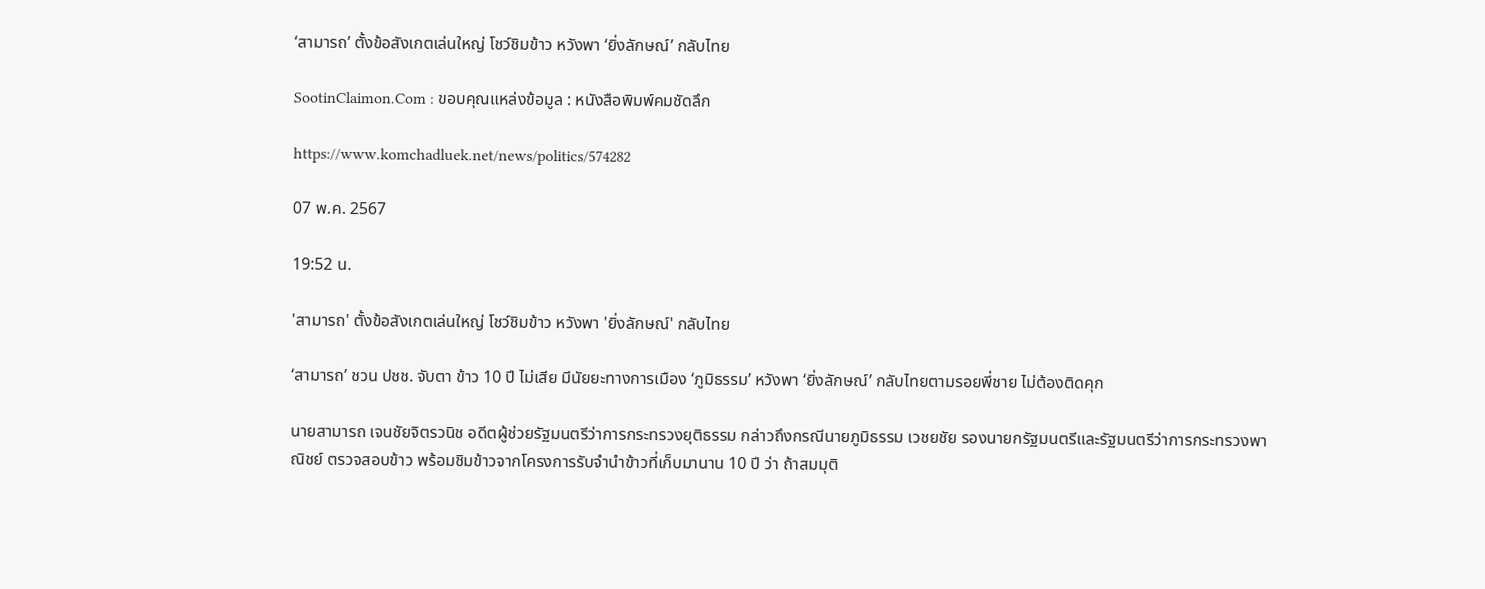‘สามารถ’ ตั้งข้อสังเกตเล่นใหญ่ โชว์ชิมข้าว หวังพา ‘ยิ่งลักษณ์’ กลับไทย

SootinClaimon.Com : ขอบคุณแหล่งข้อมูล : หนังสือพิมพ์คมชัดลึก

https://www.komchadluek.net/news/politics/574282

07 พ.ค. 2567

19:52 น.

'สามารถ' ตั้งข้อสังเกตเล่นใหญ่ โชว์ชิมข้าว หวังพา 'ยิ่งลักษณ์' กลับไทย

‘สามารถ’ ชวน ปชช. จับตา ข้าว 10 ปี ไม่เสีย มีนัยยะทางการเมือง ‘ภูมิธรรม’ หวังพา ‘ยิ่งลักษณ์’ กลับไทยตามรอยพี่ชาย ไม่ต้องติดคุก

นายสามารถ เจนชัยจิตรวนิช อดีตผู้ช่วยรัฐมนตรีว่าการกระทรวงยุติธรรม กล่าวถึงกรณีนายภูมิธรรม เวชยชัย รองนายกรัฐมนตรีและรัฐมนตรีว่าการกระทรวงพาณิชย์ ตรวจสอบข้าว พร้อมชิมข้าวจากโครงการรับจำนำข้าวที่เก็บมานาน 10 ปี ว่า ถ้าสมมุติ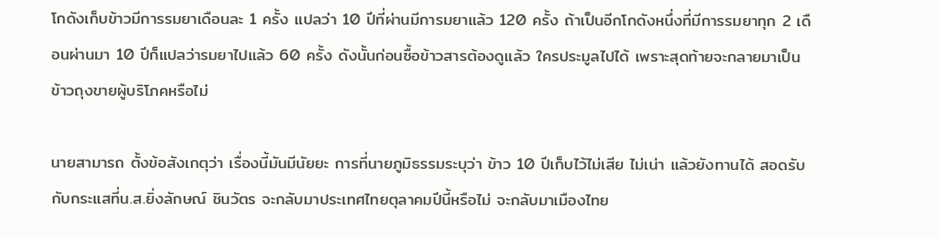โกดังเก็บข้าวมีการรมยาเดือนละ 1 ครั้ง แปลว่า 10 ปีที่ผ่านมีการมยาแล้ว 120 ครั้ง ถ้าเป็นอีกโกดังหนึ่งที่มีการรมยาทุก 2 เดือนผ่านมา 10 ปีก็แปลว่ารมยาไปแล้ว 60 ครั้ง ดังนั้นก่อนซื้อข้าวสารต้องดูแล้ว ใครประมูลไปได้ เพราะสุดท้ายจะกลายมาเป็นข้าวถุงขายผู้บริโภคหรือไม่

นายสามารถ ตั้งข้อสังเกตุว่า เรื่องนี้มันมีนัยยะ การที่นายภูมิธรรมระบุว่า ข้าว 10 ปีเก็บไว้ไม่เสีย ไม่เน่า แล้วยังทานได้ สอดรับกับกระแสที่น.ส.ยิ่งลักษณ์ ชินวัตร จะกลับมาประเทศไทยตุลาคมปีนี้หรือไม่ จะกลับมาเมืองไทย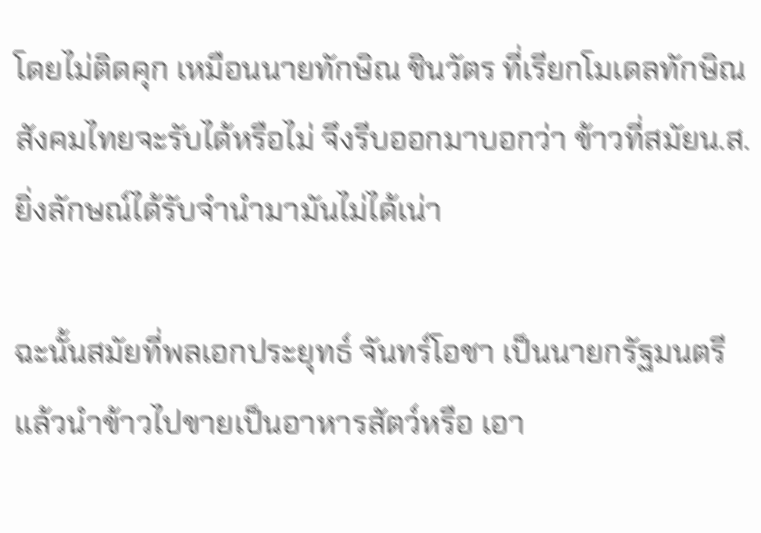โดยไม่ติดคุก เหมือนนายทักษิณ ชินวัตร ที่เรียกโมเดลทักษิณ สังคมไทยจะรับได้หรือไม่ จึงรีบออกมาบอกว่า ข้าวที่สมัยน.ส.ยิ่งลักษณ์ได้รับจำนำมามันไม่ได้เน่า

ฉะนั้นสมัยที่พลเอกประยุทธ์ จันทร์โอชา เป็นนายกรัฐมนตรี แล้วนำข้าวไปขายเป็นอาหารสัตว์หรือ เอา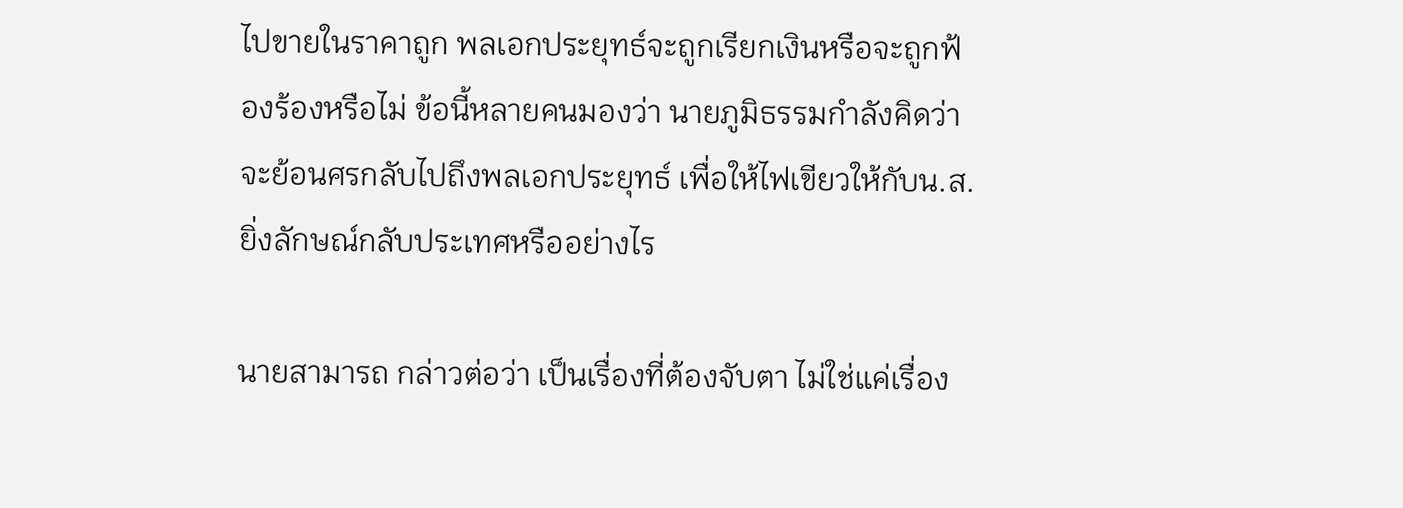ไปขายในราคาถูก พลเอกประยุทธ์จะถูกเรียกเงินหรือจะถูกฟ้องร้องหรือไม่ ข้อนี้หลายคนมองว่า นายภูมิธรรมกำลังคิดว่าจะย้อนศรกลับไปถึงพลเอกประยุทธ์ เพื่อให้ไฟเขียวให้กับน.ส.ยิ่งลักษณ์กลับประเทศหรืออย่างไร

นายสามารถ กล่าวต่อว่า เป็นเรื่องที่ต้องจับตา ไม่ใช่แค่เรื่อง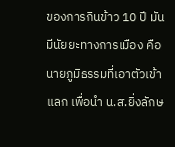ของการกินข้าว 10 ปี มันมีนัยยะทางการเมือง คือนายภูมิธรรมที่เอาตัวเข้าแลก เพื่อนำ น.ส.ยิ่งลักษ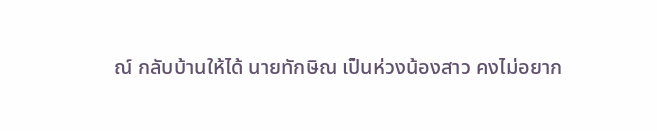ณ์ กลับบ้านให้ได้ นายทักษิณ เป็นห่วงน้องสาว คงไม่อยาก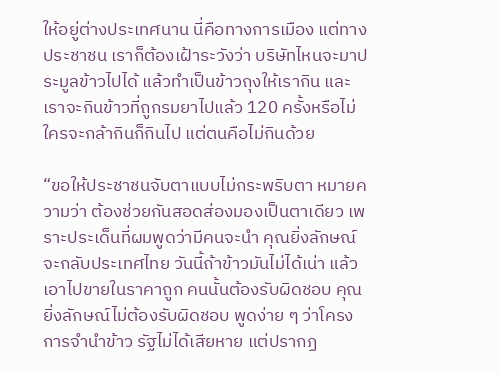ให้อยู่ต่างประเทศนาน นี่คือทางการเมือง แต่ทางประชาชน เราก็ต้องเฝ้าระวังว่า บริษัทไหนจะมาประมูลข้าวไปได้ แล้วทำเป็นข้าวถุงให้เรากิน และเราจะกินข้าวที่ถูกรมยาไปแล้ว 120 ครั้งหรือไม่ ใครจะกล้ากินก็กินไป แต่ตนคือไม่กินด้วย

“ขอให้ประชาชนจับตาแบบไม่กระพริบตา หมายความว่า ต้องช่วยกันสอดส่องมองเป็นตาเดียว เพราะประเด็นที่ผมพูดว่ามีคนจะนำ คุณยิ่งลักษณ์จะกลับประเทศไทย วันนี้ถ้าข้าวมันไม่ได้เน่า แล้วเอาไปขายในราคาถูก คนนั้นต้องรับผิดชอบ คุณยิ่งลักษณ์ไม่ต้องรับผิดชอบ พูดง่าย ๆ ว่าโครงการจำนำข้าว รัฐไม่ได้เสียหาย แต่ปรากฏ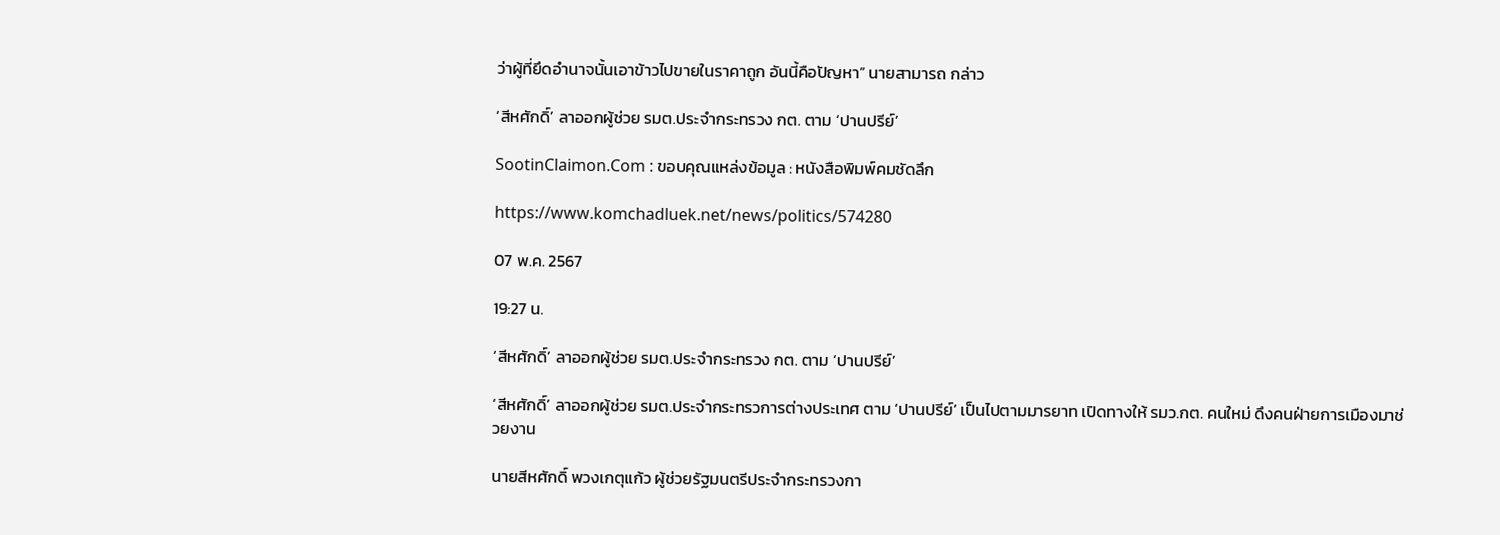ว่าผู้ที่ยึดอำนาจนั้นเอาข้าวไปขายในราคาถูก อันนี้คือปัญหา” นายสามารถ กล่าว

‘สีหศักดิ์’ ลาออกผู้ช่วย รมต.ประจำกระทรวง กต. ตาม ‘ปานปรีย์’

SootinClaimon.Com : ขอบคุณแหล่งข้อมูล : หนังสือพิมพ์คมชัดลึก

https://www.komchadluek.net/news/politics/574280

07 พ.ค. 2567

19:27 น.

‘สีหศักดิ์’ ลาออกผู้ช่วย รมต.ประจำกระทรวง กต. ตาม ‘ปานปรีย์’

‘สีหศักดิ์’ ลาออกผู้ช่วย รมต.ประจำกระทรวการต่างประเทศ ตาม ‘ปานปรีย์’ เป็นไปตามมารยาท เปิดทางให้ รมว.กต. คนใหม่ ดึงคนฝ่ายการเมืองมาช่วยงาน

นายสีหศักดิ์ พวงเกตุแก้ว ผู้ช่วยรัฐมนตรีประจำกระทรวงกา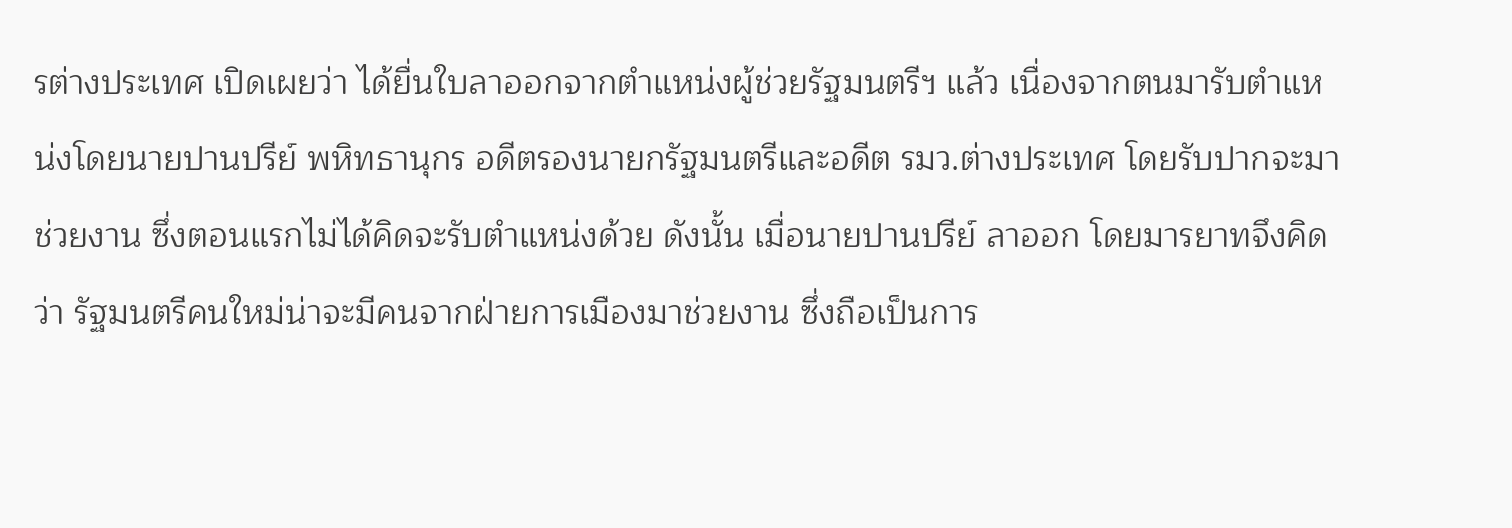รต่างประเทศ เปิดเผยว่า ได้ยื่นใบลาออกจากตำแหน่งผู้ช่วยรัฐมนตรีฯ แล้ว เนื่องจากตนมารับตำแหน่งโดยนายปานปรีย์ พหิทธานุกร อดีตรองนายกรัฐมนตรีและอดีต รมว.ต่างประเทศ โดยรับปากจะมาช่วยงาน ซึ่งตอนแรกไม่ได้คิดจะรับตำแหน่งด้วย ดังนั้น เมื่อนายปานปรีย์ ลาออก โดยมารยาทจึงคิดว่า รัฐมนตรีคนใหม่น่าจะมีคนจากฝ่ายการเมืองมาช่วยงาน ซึ่งถือเป็นการ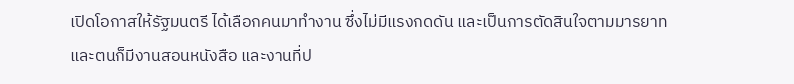เปิดโอกาสให้รัฐมนตรี ได้เลือกคนมาทำงาน ซึ่งไม่มีแรงกดดัน และเป็นการตัดสินใจตามมารยาท และตนก็มีงานสอนหนังสือ และงานที่ป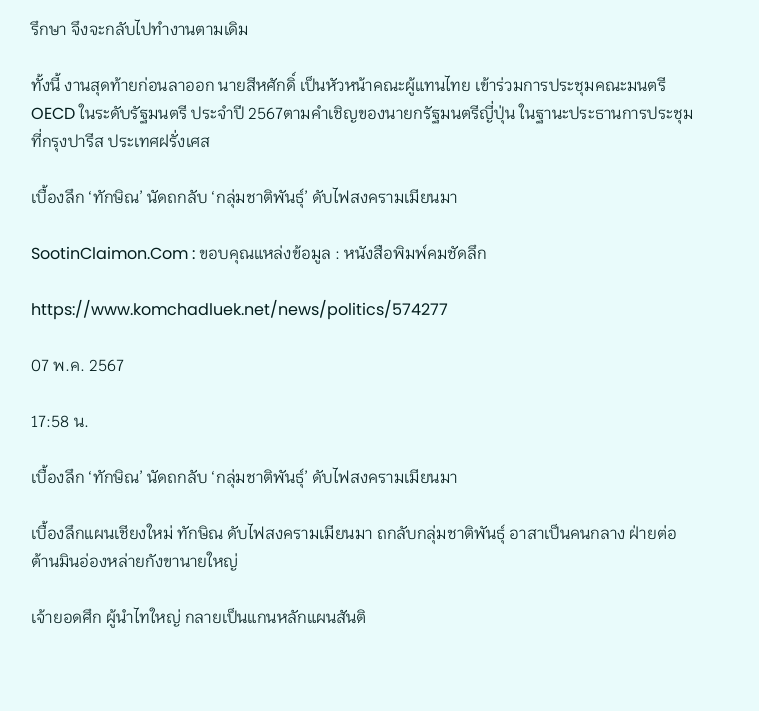รึกษา จึงจะกลับไปทำงานตามเดิม

ทั้งนี้ งานสุดท้ายก่อนลาออก นายสีหศักดิ์ เป็นหัวหน้าคณะผู้แทนไทย เข้าร่วมการประชุมคณะมนตรี OECD ในระดับรัฐมนตรี ประจำปี 2567ตามคำเชิญของนายกรัฐมนตรีญี่ปุ่น ในฐานะประธานการประชุม ที่กรุงปารีส ประเทศฝรั่งเศส

เบื้องลึก ‘ทักษิณ’ นัดถกลับ ‘กลุ่มชาติพันธุ์’ ดับไฟสงครามเมียนมา

SootinClaimon.Com : ขอบคุณแหล่งข้อมูล : หนังสือพิมพ์คมชัดลึก

https://www.komchadluek.net/news/politics/574277

07 พ.ค. 2567

17:58 น.

เบื้องลึก ‘ทักษิณ’ นัดถกลับ ‘กลุ่มชาติพันธุ์’ ดับไฟสงครามเมียนมา

เบื้องลึกแผนเชียงใหม่ ทักษิณ ดับไฟสงครามเมียนมา ถกลับกลุ่มชาติพันธุ์ อาสาเป็นคนกลาง ฝ่ายต่อต้านมินอ่องหล่ายกังขานายใหญ่

เจ้ายอดศึก ผู้นำไทใหญ่ กลายเป็นแกนหลักแผนสันติ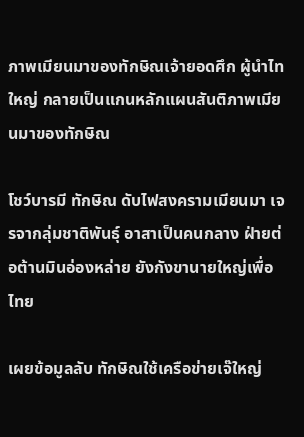ภาพเมียนมาของทักษิณเจ้ายอดศึก ผู้นำไทใหญ่ กลายเป็นแกนหลักแผนสันติภาพเมียนมาของทักษิณ

โชว์บารมี ทักษิณ ดับไฟสงครามเมียนมา เจรจากลุ่มชาติพันธุ์ อาสาเป็นคนกลาง ฝ่ายต่อต้านมินอ่องหล่าย ยังกังขานายใหญ่เพื่อไทย

เผยข้อมูลลับ ทักษิณใช้เครือข่ายเจ๊ใหญ่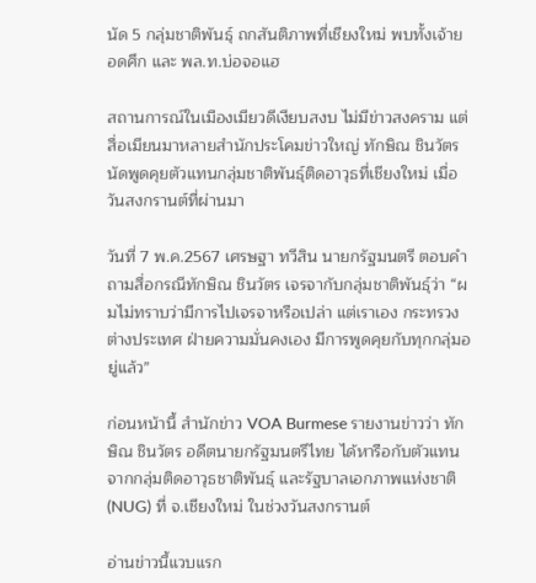นัด 5 กลุ่มชาติพันธุ์ ถกสันติภาพที่เชียงใหม่ พบทั้งเจ้ายอดศึก และ พล.ท.บ่อจอแฮ

สถานการณ์ในเมืองเมียวดีเงียบสงบ ไม่มีข่าวสงคราม แต่สื่อเมียนมาหลายสำนักประโคมข่าวใหญ่ ทักษิณ ชินวัตร นัดพูดคุยตัวแทนกลุ่มชาติพันธุ์ติดอาวุธที่เชียงใหม่ เมื่อวันสงกรานต์ที่ผ่านมา

วันที่ 7 พ.ค.2567 เศรษฐา ทวีสิน นายกรัฐมนตรี ตอบคำถามสื่อกรณีทักษิณ ชินวัตร เจรจากับกลุ่มชาติพันธุ์ว่า “ผมไม่ทราบว่ามีการไปเจรจาหรือเปล่า แต่เราเอง กระทรวงต่างประเทศ ฝ่ายความมั่นคงเอง มีการพูดคุยกับทุกกลุ่มอยู่แล้ว”

ก่อนหน้านี้ สำนักข่าว VOA Burmese รายงานข่าวว่า ทักษิณ ชินวัตร อดีตนายกรัฐมนตรีไทย ได้หารือกับตัวแทนจากกลุ่มติดอาวุธชาติพันธุ์ และรัฐบาลเอกภาพแห่งชาติ (NUG) ที่ จ.เชียงใหม่ ในช่วงวันสงกรานต์

อ่านข่าวนี้แวบแรก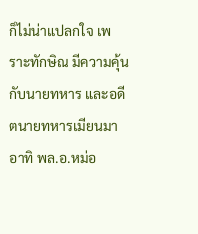ก็ไม่น่าแปลกใจ เพราะทักษิณ มีความคุ้นกับนายทหาร และอดีตนายทหารเมียนมา อาทิ พล.อ.หม่อ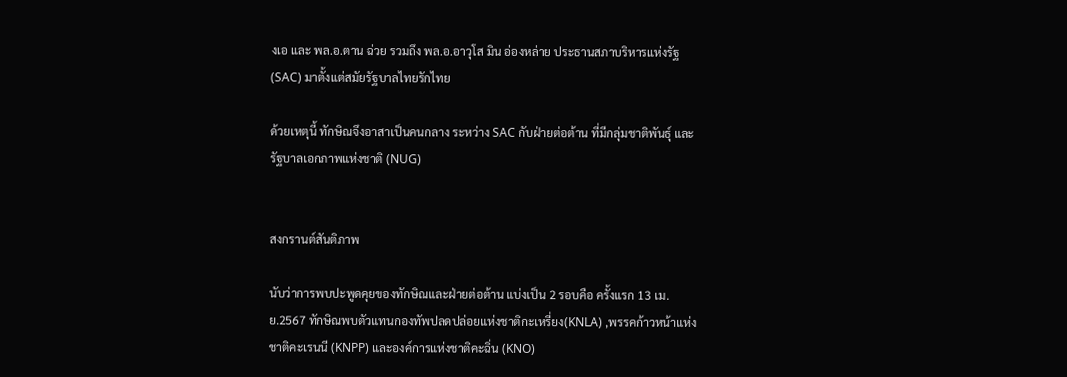งเอ และ พล.อ.ตาน ฉ่วย รวมถึง พล.อ.อาวุโส มิน อ่องหล่าย ประธานสภาบริหารแห่งรัฐ (SAC) มาตั้งแต่สมัยรัฐบาลไทยรักไทย

ด้วยเหตุนี้ ทักษิณจึงอาสาเป็นคนกลาง ระหว่าง SAC กับฝ่ายต่อต้าน ที่มีกลุ่มชาติพันธุ์ และรัฐบาลเอกภาพแห่งชาติ (NUG)


สงกรานต์สันติภาพ

นับว่าการพบปะพูดคุยของทักษิณและฝ่ายต่อต้าน แบ่งเป็น 2 รอบคือ ครั้งแรก 13 เม.ย.2567 ทักษิณพบตัวแทนกองทัพปลดปล่อยแห่งชาติกะเหรี่ยง(KNLA) ,พรรคก้าวหน้าแห่งชาติคะเรนนี (KNPP) และองค์การแห่งชาติคะฉิ่น (KNO)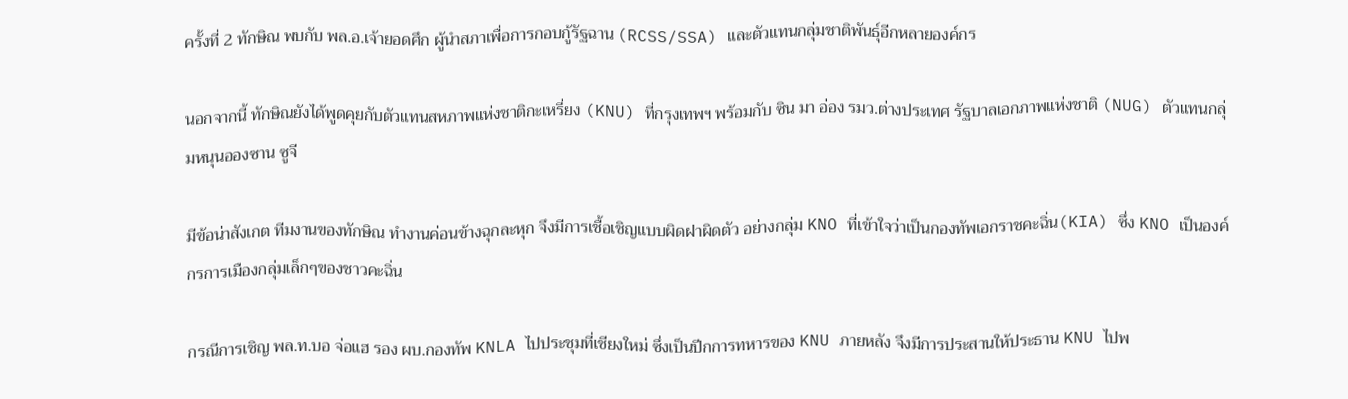ครั้งที่ 2 ทักษิณ พบกับ พล.อ.เจ้ายอดศึก ผู้นำสภาเพื่อการกอบกู้รัฐฉาน (RCSS/SSA) และตัวแทนกลุ่มชาติพันธุ์อีกหลายองค์กร

นอกจากนี้ ทักษิณยังได้พูดคุยกับตัวแทนสหภาพแห่งชาติกะเหรี่ยง (KNU) ที่กรุงเทพฯ พร้อมกับ ซิน มา อ่อง รมว.ต่างประเทศ รัฐบาลเอกภาพแห่งชาติ (NUG) ตัวแทนกลุ่มหนุนอองซาน ซูจี

มีข้อน่าสังเกต ทีมงานของทักษิณ ทำงานค่อนข้างฉุกละหุก จึงมีการเชื้อเชิญแบบผิดฝาผิดตัว อย่างกลุ่ม KNO ที่เข้าใจว่าเป็นกองทัพเอกราชคะฉิ่น(KIA) ซึ่ง KNO เป็นองค์กรการเมืองกลุ่มเล็กๆของชาวคะฉิ่น

กรณีการเชิญ พล.ท.บอ จ่อแฮ รอง ผบ.กองทัพ KNLA ไปประชุมที่เชียงใหม่ ซึ่งเป็นปีกการทหารของ KNU ภายหลัง จึงมีการประสานให้ประธาน KNU ไปพ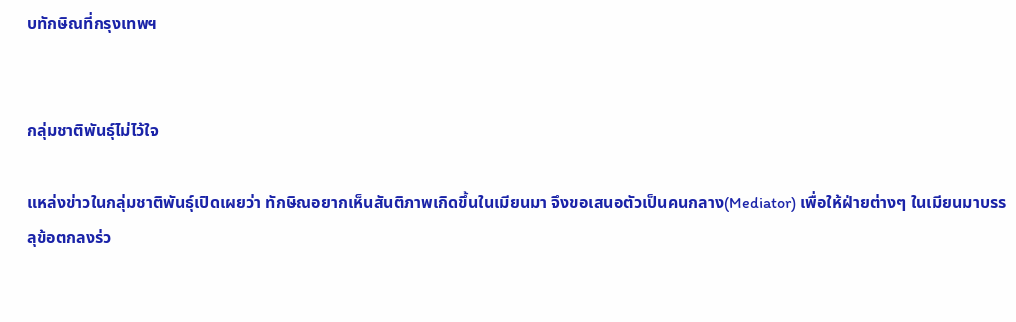บทักษิณที่กรุงเทพฯ


กลุ่มชาติพันธุ์ไม่ไว้ใจ

แหล่งข่าวในกลุ่มชาติพันธุ์เปิดเผยว่า ทักษิณอยากเห็นสันติภาพเกิดขึ้นในเมียนมา จึงขอเสนอตัวเป็นคนกลาง(Mediator) เพื่อให้ฝ่ายต่างๆ ในเมียนมาบรรลุข้อตกลงร่ว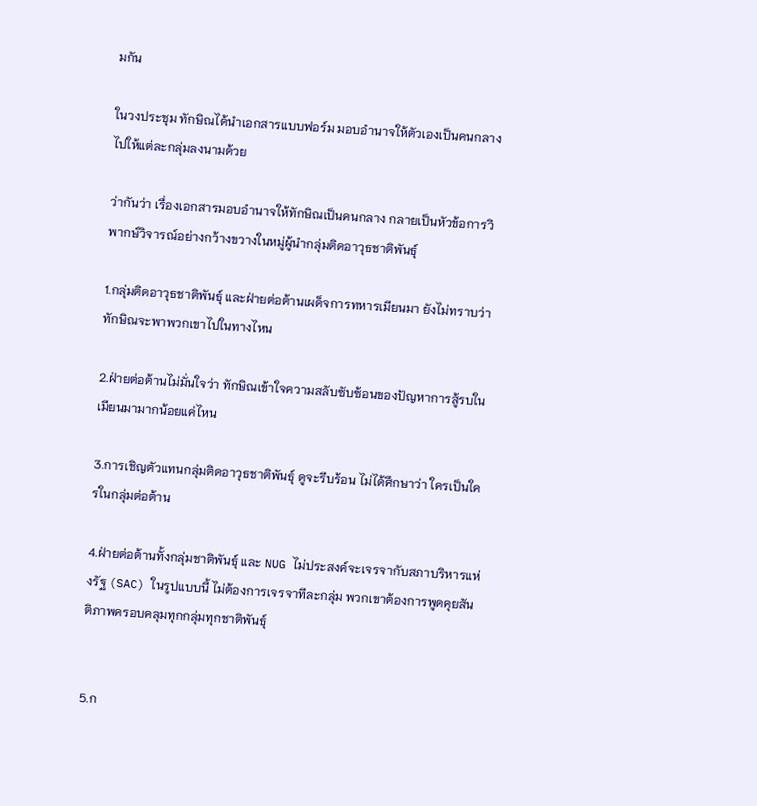มกัน

ในวงประชุม ทักษิณได้นำเอกสารแบบฟอร์ม มอบอำนาจให้ตัวเองเป็นคนกลางไปให้แต่ละกลุ่มลงนามด้วย

ว่ากันว่า เรื่องเอกสารมอบอำนาจให้ทักษิณเป็นคนกลาง กลายเป็นหัวข้อการวิพากษ์วิจารณ์อย่างกว้างขวางในหมู่ผู้นำกลุ่มติดอาวุธชาติพันธุ์

1.กลุ่มติดอาวุธชาติพันธุ์ และฝ่ายต่อต้านเผด็จการทหารเมียนมา ยังไม่ทราบว่า ทักษิณจะพาพวกเขาไปในทางไหน

2.ฝ่ายต่อต้านไม่มั่นใจว่า ทักษิณเข้าใจความสลับซับซ้อนของปัญหาการสู้รบในเมียนมามากน้อยแค่ไหน

3.การเชิญตัวแทนกลุ่มติดอาวุธชาติพันธุ์ ดูจะรีบร้อน ไม่ได้ศึกษาว่า ใครเป็นใครในกลุ่มต่อต้าน

4.ฝ่ายต่อต้านทั้งกลุ่มชาติพันธุ์ และ NUG ไม่ประสงค์จะเจรจากับสภาบริหารแห่งรัฐ (SAC) ในรูปแบบนี้ ไม่ต้องการเจรจาทีละกลุ่ม พวกเขาต้องการพูดคุยสันติภาพครอบคลุมทุกกลุ่มทุกชาติพันธุ์


5.ก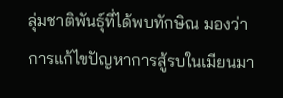ลุ่มชาติพันธุ์ที่ได้พบทักษิณ มองว่า การแก้ไขปัญหาการสู้รบในเมียนมา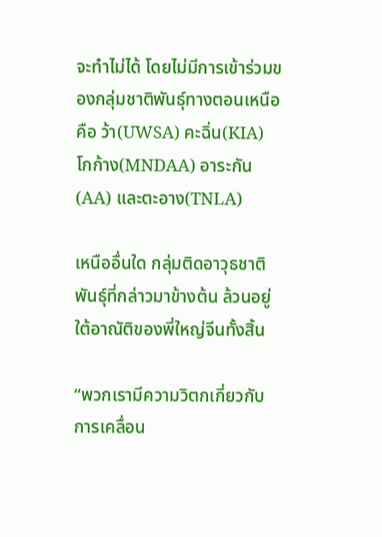จะทำไม่ได้ โดยไม่มีการเข้าร่วมของกลุ่มชาติพันธุ์ทางตอนเหนือคือ ว้า(UWSA) คะฉิ่น(KIA) โกก้าง(MNDAA) อาระกัน(AA) และตะอาง(TNLA)

เหนืออื่นใด กลุ่มติดอาวุธชาติพันธุ์ที่กล่าวมาข้างต้น ล้วนอยู่ใต้อาณัติของพี่ใหญ่จีนทั้งสิ้น

“พวกเรามีความวิตกเกี่ยวกับการเคลื่อน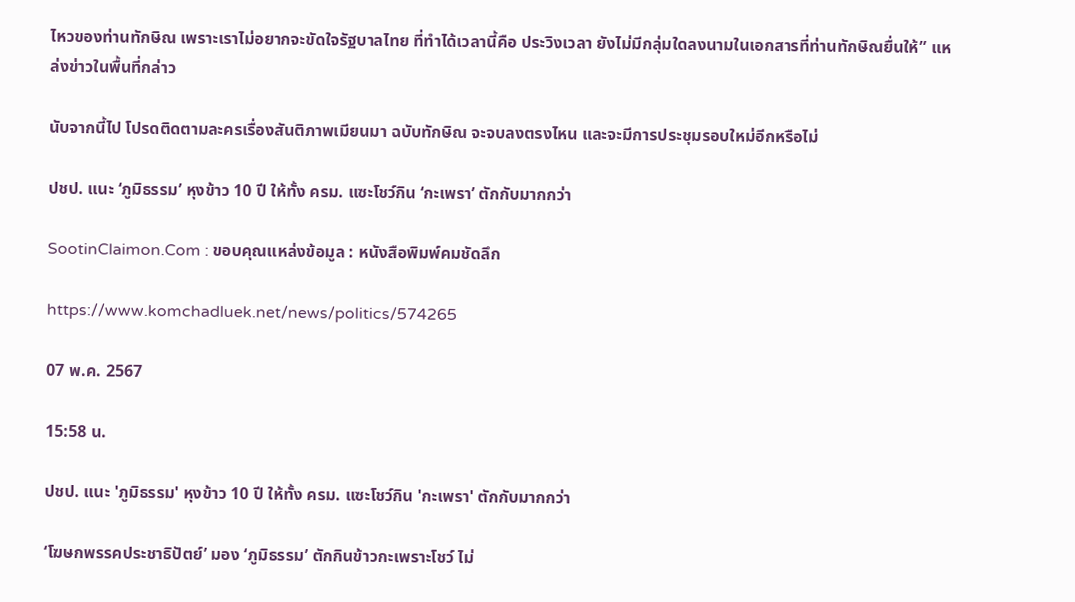ไหวของท่านทักษิณ เพราะเราไม่อยากจะขัดใจรัฐบาลไทย ที่ทำได้เวลานี้คือ ประวิงเวลา ยังไม่มีกลุ่มใดลงนามในเอกสารที่ท่านทักษิณยื่นให้” แหล่งข่าวในพื้นที่กล่าว

นับจากนี้ไป โปรดติดตามละครเรื่องสันติภาพเมียนมา ฉบับทักษิณ จะจบลงตรงไหน และจะมีการประชุมรอบใหม่อีกหรือไม่

ปชป. แนะ ‘ภูมิธรรม’ หุงข้าว 10 ปี ให้ทั้ง ครม. แซะโชว์กิน ‘กะเพรา’ ตักกับมากกว่า

SootinClaimon.Com : ขอบคุณแหล่งข้อมูล : หนังสือพิมพ์คมชัดลึก

https://www.komchadluek.net/news/politics/574265

07 พ.ค. 2567

15:58 น.

ปชป. แนะ 'ภูมิธรรม' หุงข้าว 10 ปี ให้ทั้ง ครม. แซะโชว์กิน 'กะเพรา' ตักกับมากกว่า

‘โฆษกพรรคประชาธิปัตย์’ มอง ‘ภูมิธรรม’ ตักกินข้าวกะเพราะโชว์ ไม่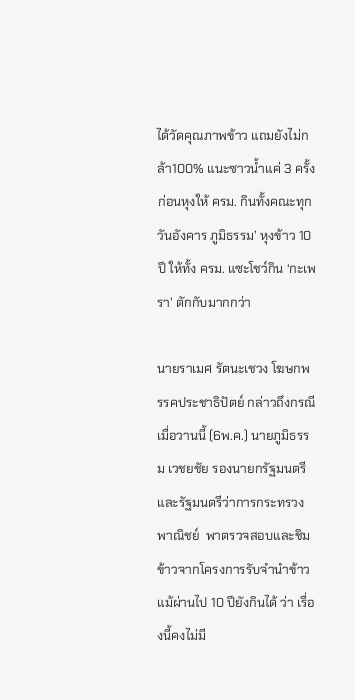ได้วัดคุณภาพข้าว แถมยังไม่กล้า100% แนะซาวน้ำแค่ 3 ครั้งก่อนหุงให้ ครม. กินทั้งคณะทุกวันอังคาร ภูมิธรรม’ หุงข้าว 10 ปี ให้ทั้ง ครม. แซะโชว์กิน ‘กะเพรา’ ตักกับมากกว่า

นายราเมศ รัตนะเชวง โฆษกพรรคประชาธิปัตย์ กล่าวถึงกรณีเมื่อวานนี้ (6พ.ค.) นายภูมิธรรม เวชยชัย รองนายกรัฐมนตรีและรัฐมนตรีว่าการกระทรวงพาณิชย์  พาตรวจสอบและชิม ข้าวจากโครงการรับจำนำข้าว แม้ผ่านไป 10 ปียังกินได้ ว่า เรื่องนี้คงไม่มี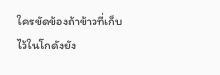ใครขัดข้องถ้าข้าวที่เก็บไว้ในโกดังยัง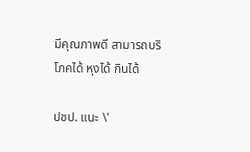มีคุณภาพดี สามารถบริโภคได้ หุงได้ กินได้

ปชป. แนะ \'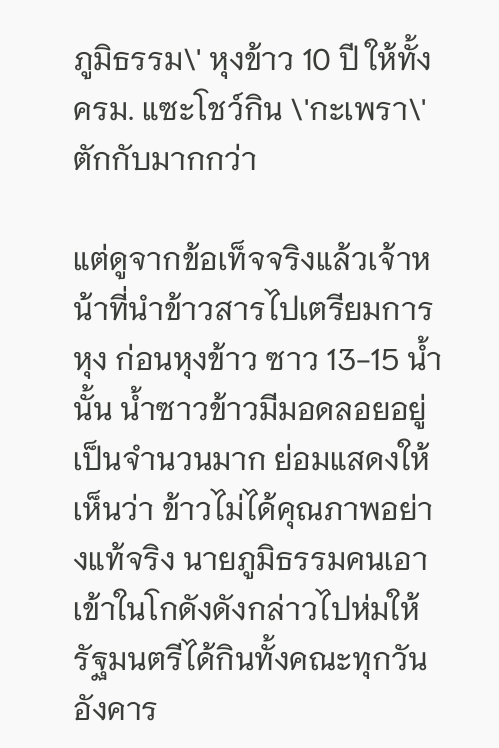ภูมิธรรม\' หุงข้าว 10 ปี ให้ทั้ง ครม. แซะโชว์กิน \'กะเพรา\' ตักกับมากกว่า

แต่ดูจากข้อเท็จจริงแล้วเจ้าหน้าที่นำข้าวสารไปเตรียมการหุง ก่อนหุงข้าว ซาว 13-15 น้ำ นั้น น้ำซาวข้าวมีมอดลอยอยู่เป็นจำนวนมาก ย่อมแสดงให้เห็นว่า ข้าวไม่ได้คุณภาพอย่างแท้จริง นายภูมิธรรมคนเอาเข้าในโกดังดังกล่าวไปห่มให้รัฐมนตรีได้กินทั้งคณะทุกวันอังคาร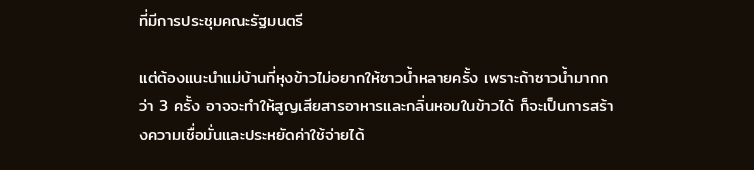ที่มีการประชุมคณะรัฐมนตรี

แต่ต้องแนะนำแม่บ้านที่หุงข้าวไม่อยากให้ซาวน้ำหลายครั้ง เพราะถ้าซาวน้ำมากกว่า 3 ครั้ง อาจจะทำให้สูญเสียสารอาหารและกลิ่นหอมในข้าวได้ ก็จะเป็นการสร้างความเชื่อมั่นและประหยัดค่าใช้จ่ายได้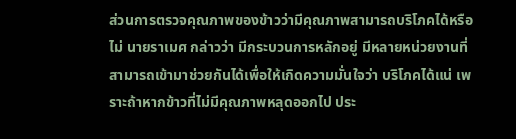ส่วนการตรวจคุณภาพของข้าวว่ามีคุณภาพสามารถบริโภคได้หรือไม่ นายราเมศ กล่าวว่า มีกระบวนการหลักอยู่ มีหลายหน่วยงานที่สามารถเข้ามาช่วยกันได้เพื่อให้เกิดความมั่นใจว่า บริโภคได้แน่ เพราะถ้าหากข้าวที่ไม่มีคุณภาพหลุดออกไป ประ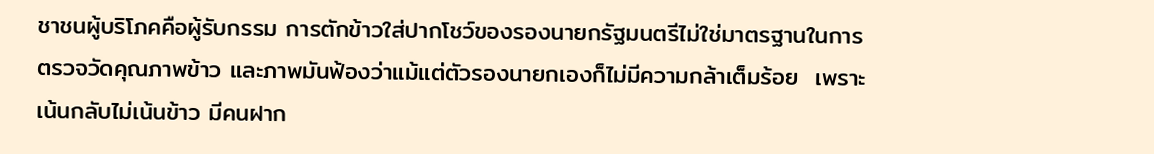ชาชนผู้บริโภคคือผู้รับกรรม การตักข้าวใส่ปากโชว์ของรองนายกรัฐมนตรีไม่ใช่มาตรฐานในการตรวจวัดคุณภาพข้าว และภาพมันฟ้องว่าแม้แต่ตัวรองนายกเองก็ไม่มีความกล้าเต็มร้อย  เพราะเน้นกลับไม่เน้นข้าว มีคนฝาก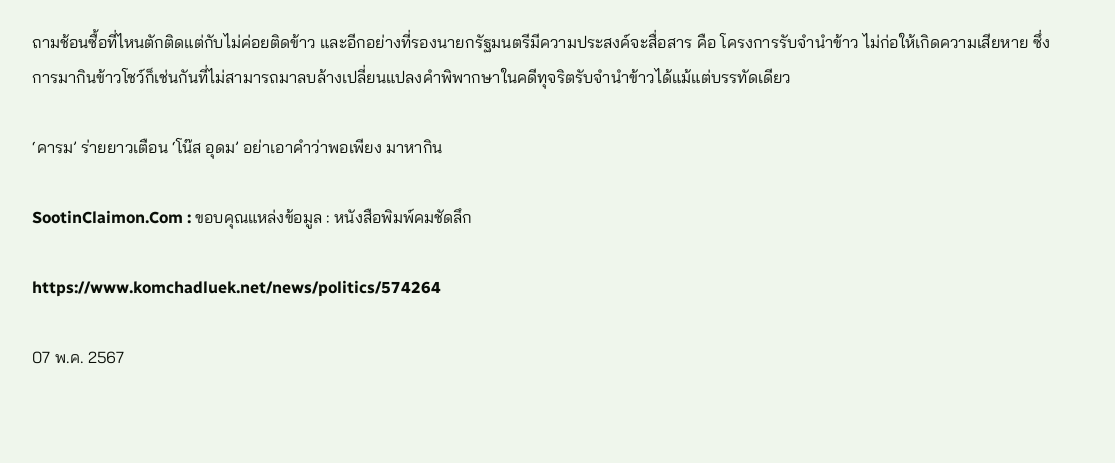ถามช้อนซื้อที่ไหนตักติดแต่กับไม่ค่อยติดข้าว และอีกอย่างที่รองนายกรัฐมนตรีมีความประสงค์จะสื่อสาร คือ โครงการรับจำนำข้าว ไม่ก่อให้เกิดความเสียหาย ซึ่งการมากินข้าวโชว์ก็เช่นกันที่ไม่สามารถมาลบล้างเปลี่ยนแปลงคำพิพากษาในคดีทุจริตรับจำนำข้าวได้แม้แต่บรรทัดเดียว

‘คารม’ ร่ายยาวเตือน ‘โน๊ส อุดม’ อย่าเอาคำว่าพอเพียง มาหากิน

SootinClaimon.Com : ขอบคุณแหล่งข้อมูล : หนังสือพิมพ์คมชัดลึก

https://www.komchadluek.net/news/politics/574264

07 พ.ค. 2567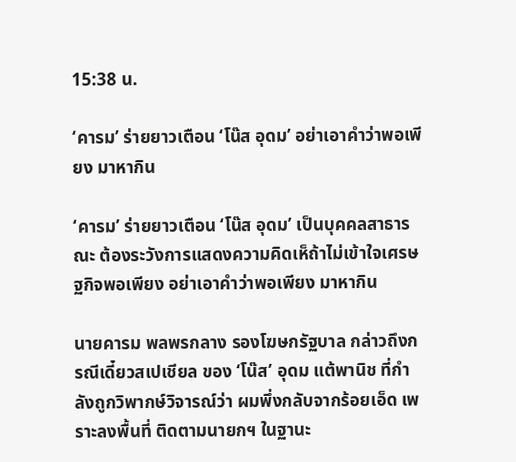15:38 น.

‘คารม’ ร่ายยาวเตือน ‘โน๊ส อุดม’ อย่าเอาคำว่าพอเพียง มาหากิน

‘คารม’ ร่ายยาวเตือน ‘โน๊ส อุดม’ เป็นบุคคลสาธารณะ ต้องระวังการแสดงความคิดเห็ถ้าไม่เข้าใจเศรษฐกิจพอเพียง อย่าเอาคำว่าพอเพียง มาหากิน

นายคารม พลพรกลาง รองโฆษกรัฐบาล กล่าวถึงกรณีเดี๋ยวสเปเชียล ของ ‘โน๊ส’ อุดม แต้พานิช ที่กำลังถูกวิพากษ์วิจารณ์ว่า ผมพึ่งกลับจากร้อยเอ็ด เพราะลงพื้นที่ ติดตามนายกฯ ในฐานะ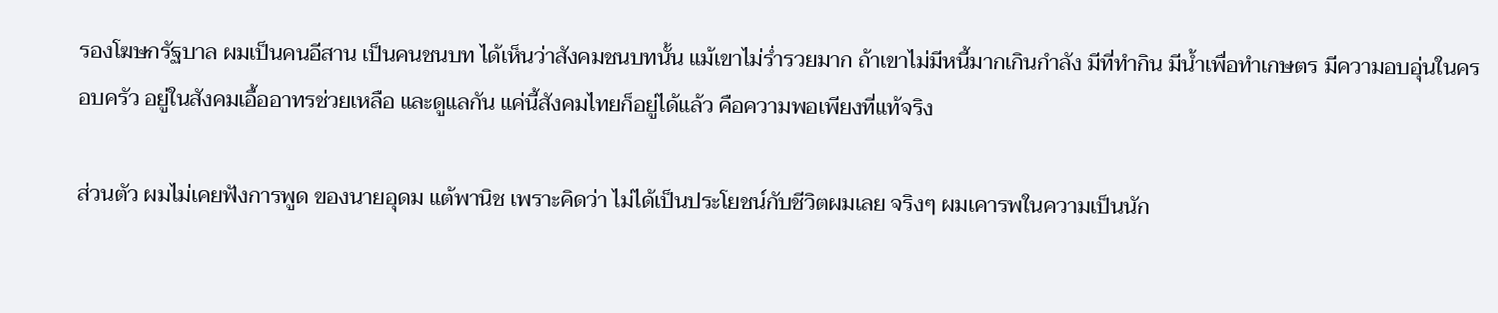รองโฆษกรัฐบาล ผมเป็นคนอีสาน เป็นคนชนบท ได้เห็นว่าสังคมชนบทนั้น แม้เขาไม่ร่ำรวยมาก ถ้าเขาไม่มีหนี้มากเกินกำลัง มีที่ทำกิน มีน้ำเพื่อทำเกษตร มีความอบอุ่นในครอบครัว อยู่ในสังคมเอื้ออาทรช่วยเหลือ และดูแลกัน แค่นี้สังคมไทยก็อยู่ได้แล้ว คือความพอเพียงที่แท้จริง

ส่วนตัว ผมไม่เคยฟังการพูด ของนายอุดม แต้พานิช เพราะคิดว่า ไม่ได้เป็นประโยชน์กับชีวิตผมเลย จริงๆ ผมเคารพในความเป็นนัก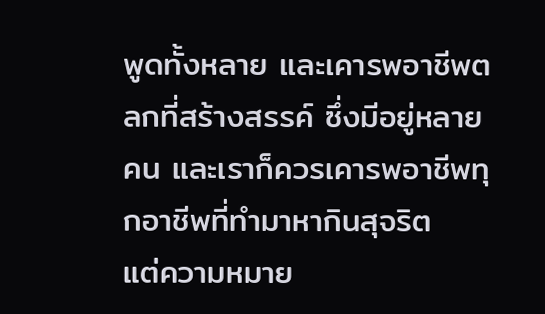พูดทั้งหลาย และเคารพอาชีพตลกที่สร้างสรรค์ ซึ่งมีอยู่หลายคน และเราก็ควรเคารพอาชีพทุกอาชีพที่ทำมาหากินสุจริต   แต่ความหมาย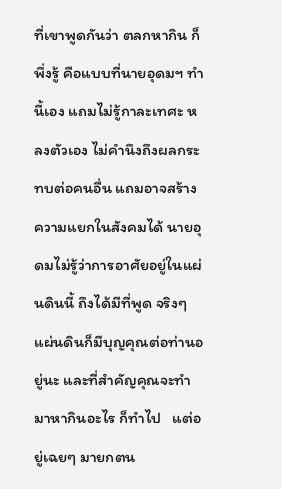ที่เขาพูดกันว่า ตลกหากิน ก็พึ่งรู้ คือแบบที่นายอุดมฯ ทำนี้เอง แถมไม่รู้กาละเทศะ หลงตัวเอง ไม่คำนึงถึงผลกระทบต่อคนอื่น แถมอาจสร้างความแยกในสังคมได้ นายอุดมไม่รู้ว่าการอาศัยอยู่ในแผ่นดินนี้ ถึงได้มีที่พูด จริงๆ แผ่นดินก็มีบุญคุณต่อท่านอยู่นะ และที่สำคัญคุณจะทำมาหากินอะไร ก็ทำไป   แต่อยู่เฉยๆ มายกตน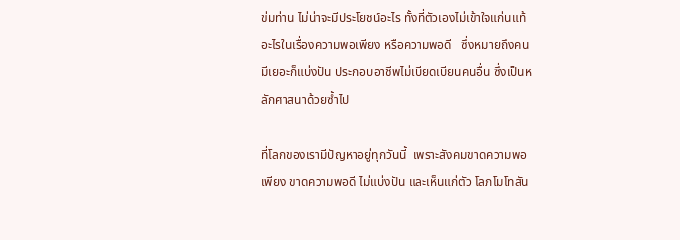ข่มท่าน ไม่น่าจะมีประโยชน์อะไร ทั้งที่ตัวเองไม่เข้าใจแก่นแท้อะไรในเรื่องความพอเพียง หรือความพอดี   ซึ่งหมายถึงคนมีเยอะก็แบ่งปัน ประกอบอาชีพไม่เบียดเบียนคนอื่น ซึ่งเป็นหลักศาสนาด้วยซ้ำไป

ที่โลกของเรามีปัญหาอยู่ทุกวันนี้  เพราะสังคมขาดความพอเพียง ขาดความพอดี ไม่แบ่งปัน และเห็นแก่ตัว โลภโมโทสัน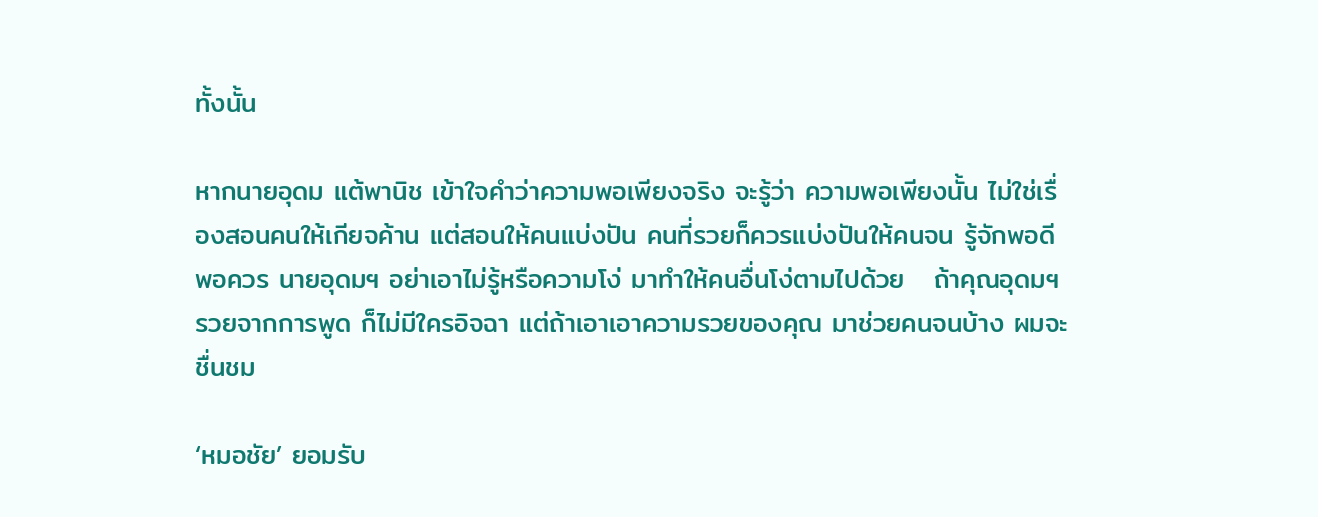ทั้งนั้น

หากนายอุดม แต้พานิช เข้าใจคำว่าความพอเพียงจริง จะรู้ว่า ความพอเพียงนั้น ไม่ใช่เรื่องสอนคนให้เกียจค้าน แต่สอนให้คนแบ่งปัน คนที่รวยก็ควรแบ่งปันให้คนจน รู้จักพอดีพอควร นายอุดมฯ อย่าเอาไม่รู้หรือความโง่ มาทำให้คนอื่นโง่ตามไปด้วย   ถ้าคุณอุดมฯ รวยจากการพูด ก็ไม่มีใครอิจฉา แต่ถ้าเอาเอาความรวยของคุณ มาช่วยคนจนบ้าง ผมจะชื่นชม

‘หมอชัย’ ยอมรับ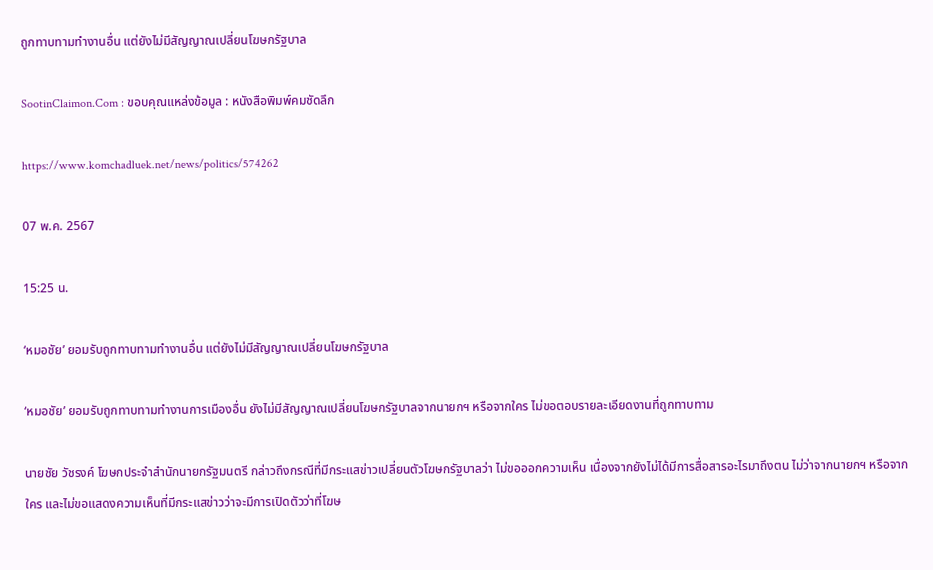ถูกทาบทามทำงานอื่น แต่ยังไม่มีสัญญาณเปลี่ยนโฆษกรัฐบาล

SootinClaimon.Com : ขอบคุณแหล่งข้อมูล : หนังสือพิมพ์คมชัดลึก

https://www.komchadluek.net/news/politics/574262

07 พ.ค. 2567

15:25 น.

‘หมอชัย’ ยอมรับถูกทาบทามทำงานอื่น แต่ยังไม่มีสัญญาณเปลี่ยนโฆษกรัฐบาล

‘หมอชัย’ ยอมรับถูกทาบทามทำงานการเมืองอื่น ยังไม่มีสัญญาณเปลี่ยนโฆษกรัฐบาลจากนายกฯ หรือจากใคร ไม่ขอตอบรายละเอียดงานที่ถูกทาบทาม

นายชัย วัชรงค์ โฆษกประจำสำนักนายกรัฐมนตรี กล่าวถึงกรณีที่มีกระแสข่าวเปลี่ยนตัวโฆษกรัฐบาลว่า ไม่ขอออกความเห็น เนื่องจากยังไม่ได้มีการสื่อสารอะไรมาถึงตน ไม่ว่าจากนายกฯ หรือจากใคร และไม่ขอแสดงความเห็นที่มีกระแสข่าวว่าจะมีการเปิดตัวว่าที่โฆษ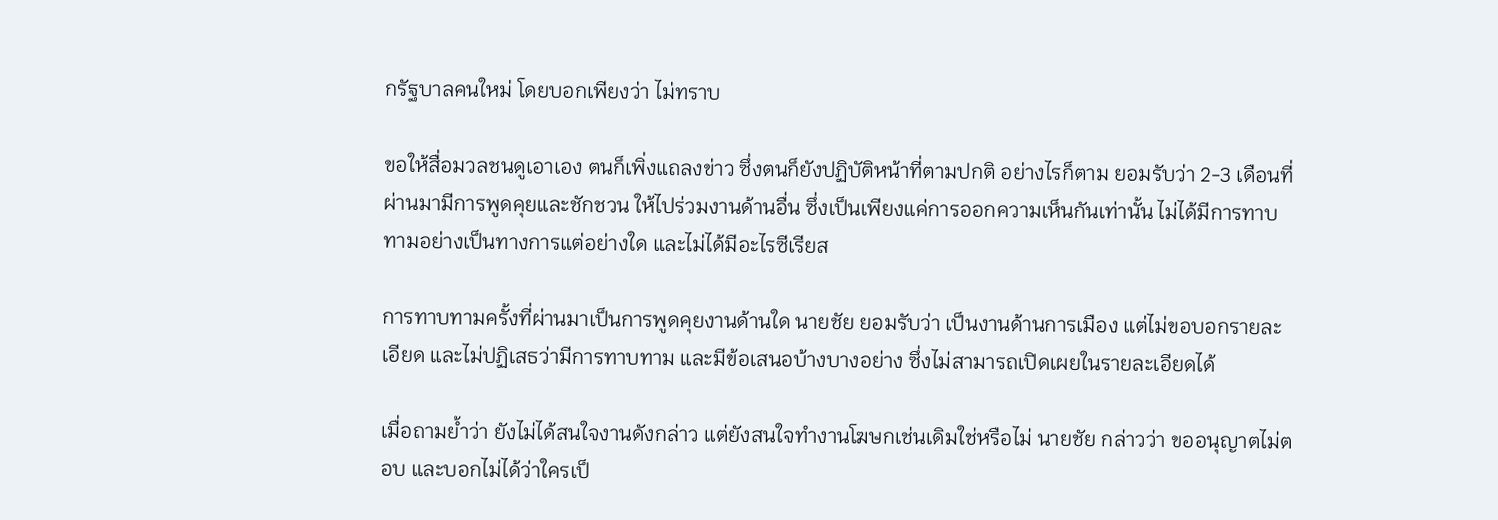กรัฐบาลคนใหม่ โดยบอกเพียงว่า ไม่ทราบ

ขอให้สื่อมวลชนดูเอาเอง ตนก็เพิ่งแถลงข่าว ซึ่งตนก็ยังปฏิบัติหน้าที่ตามปกติ อย่างไรก็ตาม ยอมรับว่า 2-3 เดือนที่ผ่านมามีการพูดคุยและชักชวน ให้ไปร่วมงานด้านอื่น ซึ่งเป็นเพียงแค่การออกความเห็นกันเท่านั้น ไม่ได้มีการทาบ ทามอย่างเป็นทางการแต่อย่างใด และไม่ได้มีอะไรซีเรียส

การทาบทามครั้งที่ผ่านมาเป็นการพูดคุยงานด้านใด นายชัย ยอมรับว่า เป็นงานด้านการเมือง แต่ไม่ขอบอกรายละเอียด และไม่ปฏิเสธว่ามีการทาบทาม และมีข้อเสนอบ้างบางอย่าง ซึ่งไม่สามารถเปิดเผยในรายละเอียดได้

เมื่อถามย้ำว่า ยังไม่ได้สนใจงานดังกล่าว แต่ยังสนใจทำงานโฆษกเช่นเดิมใช่หรือไม่ นายชัย กล่าวว่า ขออนุญาตไม่ตอบ และบอกไม่ได้ว่าใครเป็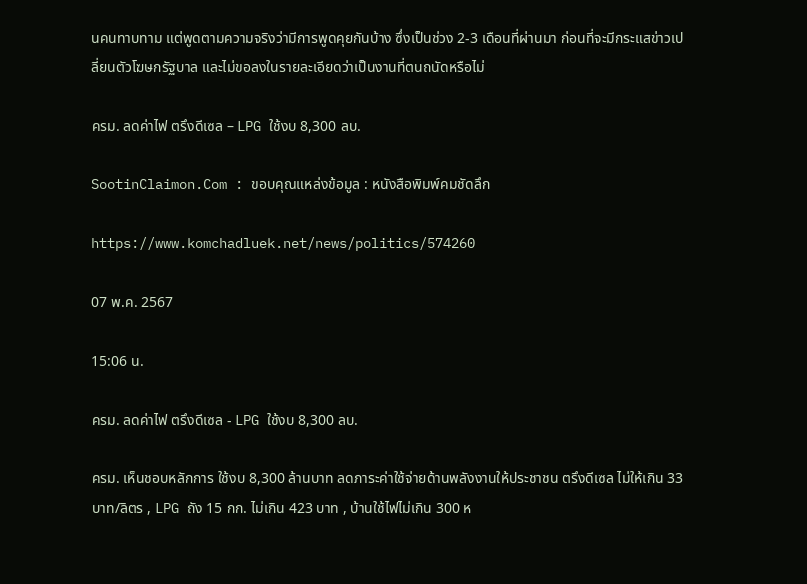นคนทาบทาม แต่พูดตามความจริงว่ามีการพูดคุยกันบ้าง ซึ่งเป็นช่วง 2-3 เดือนที่ผ่านมา ก่อนที่จะมีกระแสข่าวเปลี่ยนตัวโฆษกรัฐบาล และไม่ขอลงในรายละเอียดว่าเป็นงานที่ตนถนัดหรือไม่

ครม. ลดค่าไฟ ตรึงดีเซล – LPG ใช้งบ 8,300 ลบ.

SootinClaimon.Com : ขอบคุณแหล่งข้อมูล : หนังสือพิมพ์คมชัดลึก

https://www.komchadluek.net/news/politics/574260

07 พ.ค. 2567

15:06 น.

ครม. ลดค่าไฟ ตรึงดีเซล - LPG ใช้งบ 8,300 ลบ.

ครม. เห็นชอบหลักการ ใช้งบ 8,300 ล้านบาท ลดภาระค่าใช้จ่ายด้านพลังงานให้ประชาชน ตรึงดีเซล ไม่ให้เกิน 33 บาท/ลิตร , LPG ถัง 15 กก. ไม่เกิน 423 บาท , บ้านใช้ไฟไม่เกิน 300 ห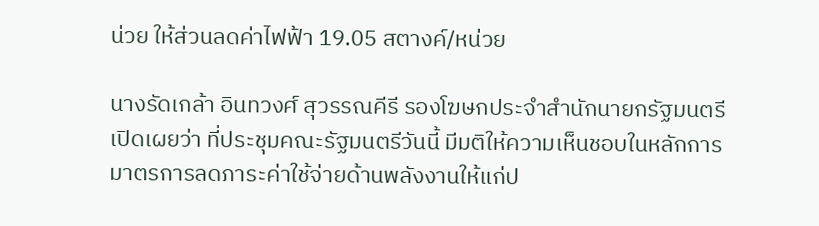น่วย ให้ส่วนลดค่าไฟฟ้า 19.05 สตางค์/หน่วย

นางรัดเกล้า อินทวงศ์ สุวรรณคีรี รองโฆษกประจำสำนักนายกรัฐมนตรี เปิดเผยว่า ที่ประชุมคณะรัฐมนตรีวันนี้ มีมติให้ความเห็นชอบในหลักการมาตรการลดภาระค่าใช้จ่ายด้านพลังงานให้แก่ป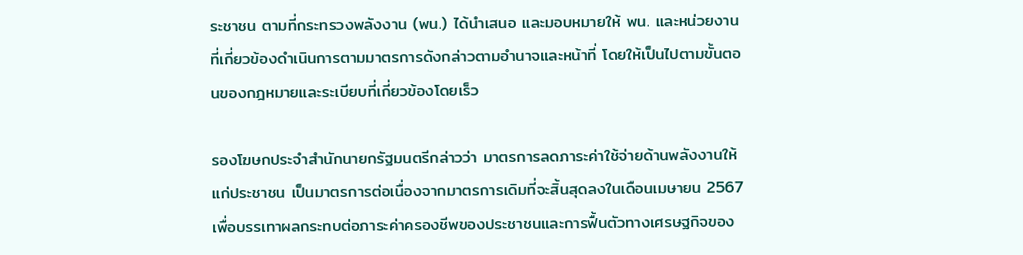ระชาชน ตามที่กระทรวงพลังงาน (พน.) ได้นำเสนอ และมอบหมายให้ พน. และหน่วยงานที่เกี่ยวข้องดำเนินการตามมาตรการดังกล่าวตามอำนาจและหน้าที่ โดยให้เป็นไปตามขั้นตอนของกฎหมายและระเบียบที่เกี่ยวข้องโดยเร็ว

รองโฆษกประจำสำนักนายกรัฐมนตรีกล่าวว่า มาตรการลดภาระค่าใช้จ่ายด้านพลังงานให้แก่ประชาชน เป็นมาตรการต่อเนื่องจากมาตรการเดิมที่จะสิ้นสุดลงในเดือนเมษายน 2567 เพื่อบรรเทาผลกระทบต่อภาระค่าครองชีพของประชาชนและการฟื้นตัวทางเศรษฐกิจของ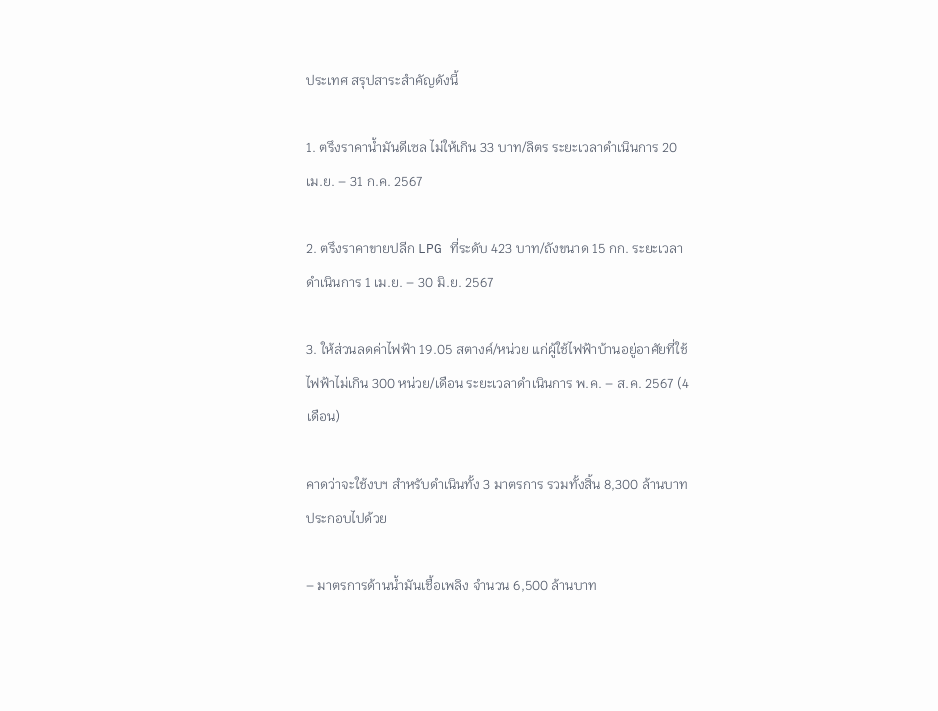ประเทศ สรุปสาระสำคัญดังนี้

1. ตรึงราคาน้ำมันดีเซล ไม่ให้เกิน 33 บาท/ลิตร ระยะเวลาดำเนินการ 20 เม.ย. – 31 ก.ค. 2567

2. ตรึงราคาขายปลีก LPG ที่ระดับ 423 บาท/ถังขนาด 15 กก. ระยะเวลาดำเนินการ 1 เม.ย. – 30 มิ.ย. 2567

3. ให้ส่วนลดค่าไฟฟ้า 19.05 สตางค์/หน่วย แก่ผู้ใช้ไฟฟ้าบ้านอยู่อาศัยที่ใช้ไฟฟ้าไม่เกิน 300 หน่วย/เดือน ระยะเวลาดำเนินการ พ.ค. – ส.ค. 2567 (4 เดือน)

คาดว่าจะใช้งบฯ สำหรับดำเนินทั้ง 3 มาตรการ รวมทั้งสิ้น 8,300 ล้านบาท ประกอบไปด้วย

– มาตรการด้านน้ำมันเชื้อเพลิง จำนวน 6,500 ล้านบาท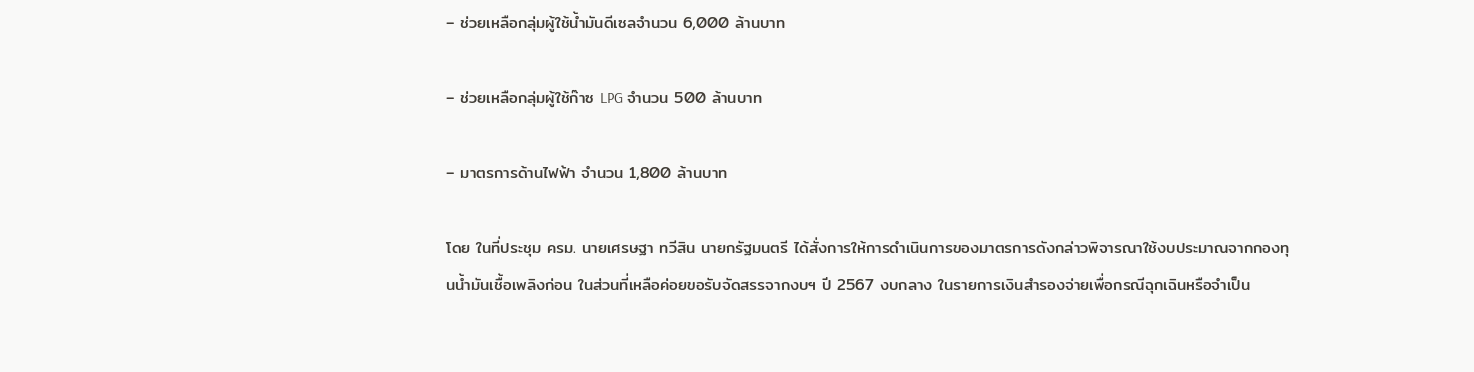– ช่วยเหลือกลุ่มผู้ใช้น้ำมันดีเซลจำนวน 6,000 ล้านบาท

– ช่วยเหลือกลุ่มผู้ใช้ก๊าซ LPG จำนวน 500 ล้านบาท

– มาตรการด้านไฟฟ้า จำนวน 1,800 ล้านบาท

โดย ในที่ประชุม ครม. นายเศรษฐา ทวีสิน นายกรัฐมนตรี ได้สั่งการให้การดำเนินการของมาตรการดังกล่าวพิจารณาใช้งบประมาณจากกองทุนน้ำมันเชื้อเพลิงก่อน ในส่วนที่เหลือค่อยขอรับจัดสรรจากงบฯ ปี 2567 งบกลาง ในรายการเงินสำรองจ่ายเพื่อกรณีฉุกเฉินหรือจำเป็น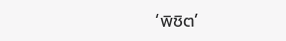‘พิชิต’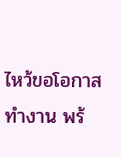ไหว้ขอโอกาสทำงาน พร้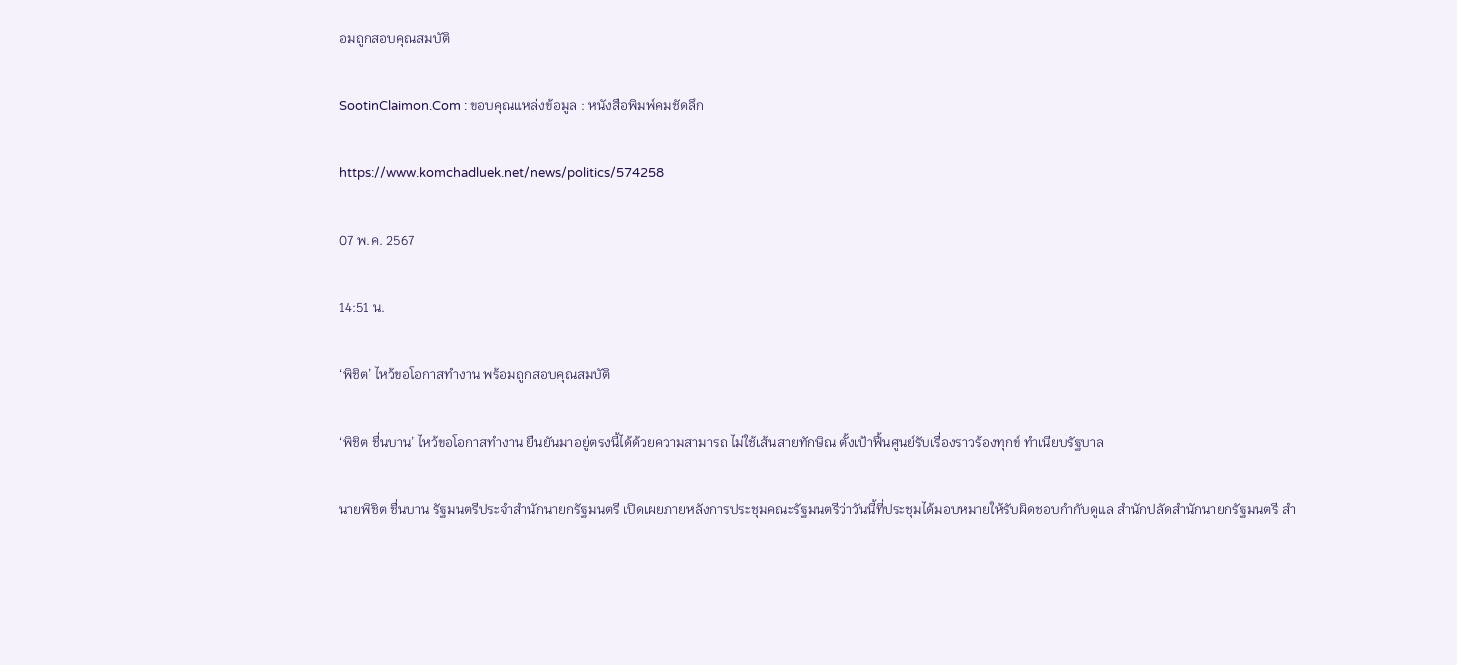อมถูกสอบคุณสมบัติ

SootinClaimon.Com : ขอบคุณแหล่งข้อมูล : หนังสือพิมพ์คมชัดลึก

https://www.komchadluek.net/news/politics/574258

07 พ.ค. 2567

14:51 น.

‘พิชิต’ ไหว้ขอโอกาสทำงาน พร้อมถูกสอบคุณสมบัติ

‘พิชิต ชื่นบาน’ ไหว้ขอโอกาสทำงาน ยืนยันมาอยู่ตรงนี้ได้ด้วยความสามารถ ไม่ใช้เส้นสายทักษิณ ตั้งเป้าฟื้นศูนย์รับเรื่องราวร้องทุกข์ ทำเนียบรัฐบาล

นายพิชิต ชื่นบาน รัฐมนตรีประจำสำนักนายกรัฐมนตรี เปิดเผยภายหลังการประชุมคณะรัฐมนตรีว่าวันนี้ที่ประชุมได้มอบหมายให้รับผิดชอบกำกับดูแล สำนักปลัดสำนักนายกรัฐมนตรี สำ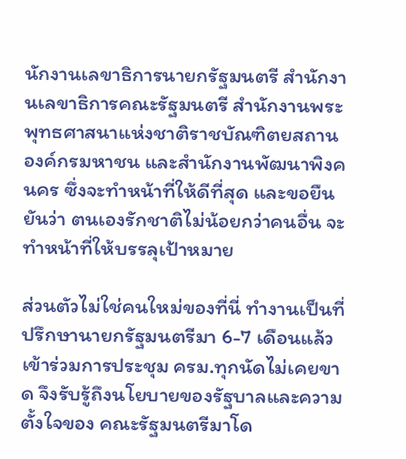นักงานเลขาธิการนายกรัฐมนตรี สำนักงานเลขาธิการคณะรัฐมนตรี สำนักงานพระพุทธศาสนาแห่งชาติราชบัณฑิตยสถาน องค์กรมหาชน และสำนักงานพัฒนาพิงคนคร ซึ่งจะทำหน้าที่ให้ดีที่สุด และขอยืนยันว่า ตนเองรักชาติไม่น้อยกว่าคนอื่น จะทำหน้าที่ให้บรรลุเป้าหมาย

ส่วนตัวไม่ใช่คนใหม่ของที่นี่ ทำงานเป็นที่ปรึกษานายกรัฐมนตรีมา 6-7 เดือนแล้ว เข้าร่วมการประชุม ครม.ทุกนัดไม่เคยขาด จึงรับรู้ถึงนโยบายของรัฐบาลและความตั้งใจของ คณะรัฐมนตรีมาโด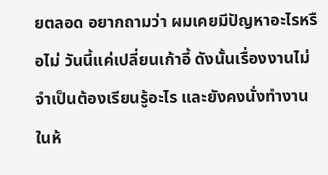ยตลอด อยากถามว่า ผมเคยมีปัญหาอะไรหรือไม่ วันนี้แค่เปลี่ยนเก้าอี้ ดังนั้นเรื่องงานไม่จำเป็นต้องเรียนรู้อะไร และยังคงนั่งทำงานในห้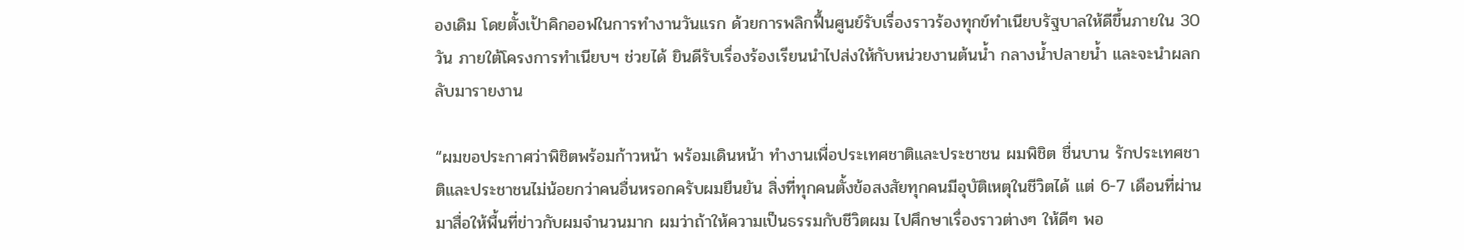องเดิม โดยตั้งเป้าคิกออฟในการทำงานวันแรก ด้วยการพลิกฟื้นศูนย์รับเรื่องราวร้องทุกข์ทำเนียบรัฐบาลให้ดีขึ้นภายใน 30 วัน ภายใต้โครงการทำเนียบฯ ช่วยได้ ยินดีรับเรื่องร้องเรียนนำไปส่งให้กับหน่วยงานต้นน้ำ กลางน้ำปลายน้ำ และจะนำผลกลับมารายงาน

“ผมขอประกาศว่าพิชิตพร้อมก้าวหน้า พร้อมเดินหน้า ทำงานเพื่อประเทศชาติและประชาชน ผมพิชิต ชื่นบาน รักประเทศชาติและประชาชนไม่น้อยกว่าคนอื่นหรอกครับผมยืนยัน สิ่งที่ทุกคนตั้งข้อสงสัยทุกคนมีอุบัติเหตุในชีวิตได้ แต่ 6-7 เดือนที่ผ่านมาสื่อให้พื้นที่ข่าวกับผมจำนวนมาก ผมว่าถ้าให้ความเป็นธรรมกับชีวิตผม ไปศึกษาเรื่องราวต่างๆ ให้ดีๆ พอ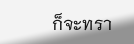ก็จะทรา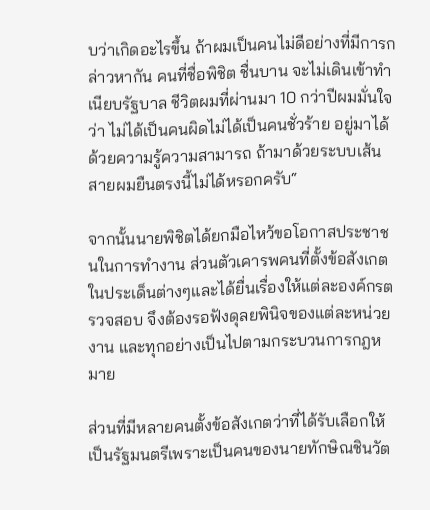บว่าเกิดอะไรขึ้น ถ้าผมเป็นคนไม่ดีอย่างที่มีการกล่าวหากัน คนที่ชื่อพิชิต ชื่นบาน จะไม่เดินเข้าทำเนียบรัฐบาล ชีวิตผมที่ผ่านมา 10 กว่าปีผมมั่นใจว่า ไม่ได้เป็นคนผิดไม่ได้เป็นคนชั่วร้าย อยู่มาได้ด้วยความรู้ความสามารถ ถ้ามาด้วยระบบเส้นสายผมยืนตรงนี้ไม่ได้หรอกครับ“

จากนั้นนายพิชิตได้ยกมือไหว้ขอโอกาสประชาชนในการทำงาน ส่วนตัวเคารพคนที่ตั้งข้อสังเกตในประเด็นต่างๆและได้ยื่นเรื่องให้แต่ละองค์กรตรวจสอบ จึงต้องรอฟังดุลยพินิจของแต่ละหน่วยงาน และทุกอย่างเป็นไปตามกระบวนการกฎหมาย

ส่วนที่มีหลายคนตั้งข้อสังเกตว่าที่ได้รับเลือกให้เป็นรัฐมนตรีเพราะเป็นคนของนายทักษิณชินวัต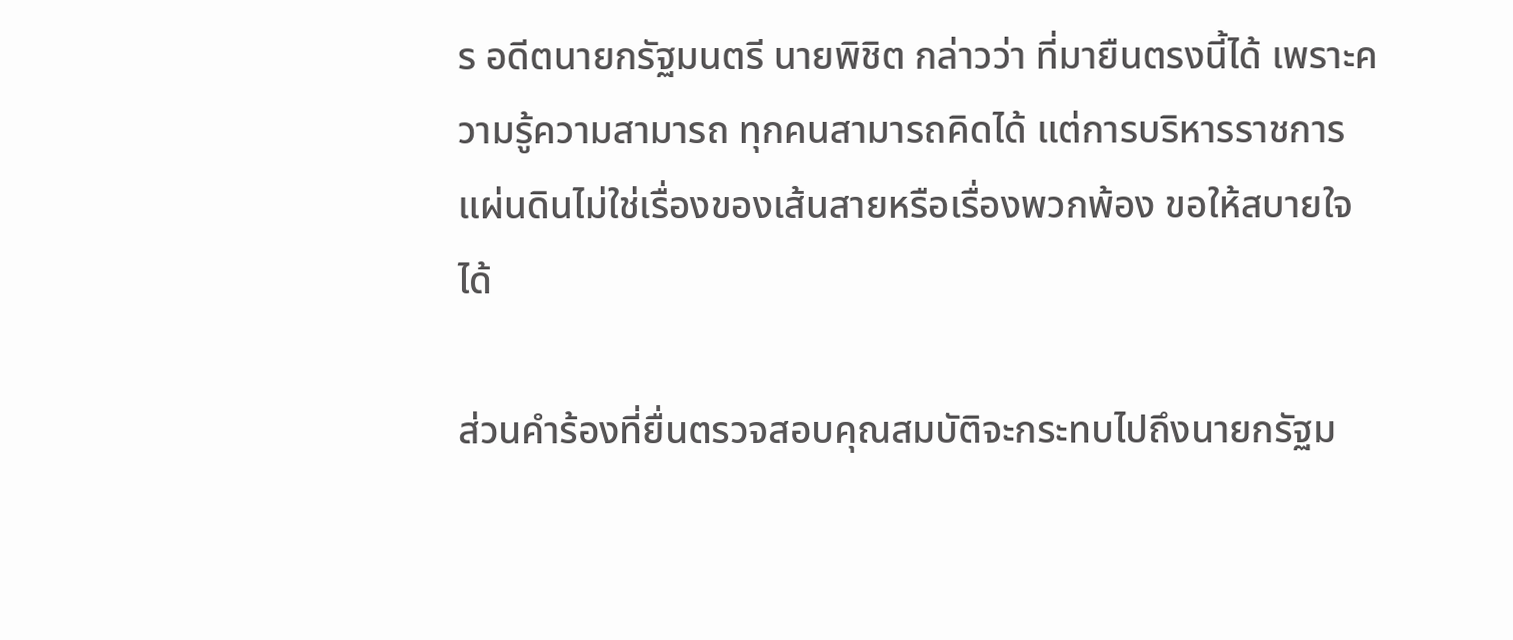ร อดีตนายกรัฐมนตรี นายพิชิต กล่าวว่า ที่มายืนตรงนี้ได้ เพราะความรู้ความสามารถ ทุกคนสามารถคิดได้ แต่การบริหารราชการแผ่นดินไม่ใช่เรื่องของเส้นสายหรือเรื่องพวกพ้อง ขอให้สบายใจได้

ส่วนคำร้องที่ยื่นตรวจสอบคุณสมบัติจะกระทบไปถึงนายกรัฐม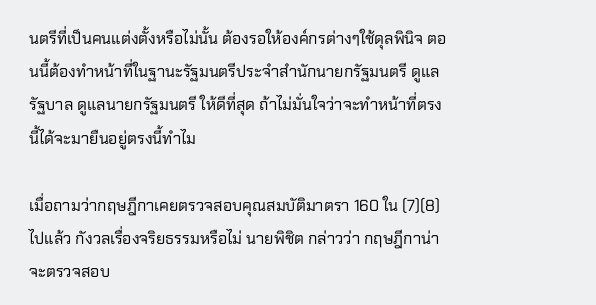นตรีที่เป็นคนแต่งตั้งหรือไม่นั้น ต้องรอให้องค์กรต่างๆใช้ดุลพินิจ ตอนนี้ต้องทำหน้าที่ในฐานะรัฐมนตรีประจำสำนักนายกรัฐมนตรี ดูแลรัฐบาล ดูแลนายกรัฐมนตรี ให้ดีที่สุด ถ้าไม่มั่นใจว่าจะทำหน้าที่ตรงนี้ได้จะมายืนอยู่ตรงนี้ทำไม

เมื่อถามว่ากฤษฎีกาเคยตรวจสอบคุณสมบัติมาตรา 160 ใน (7)(8) ไปแล้ว กังวลเรื่องจริยธรรมหรือไม่ นายพิชิต กล่าวว่า กฤษฎีกาน่าจะตรวจสอบ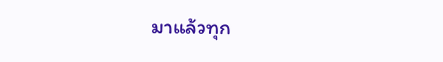มาแล้วทุก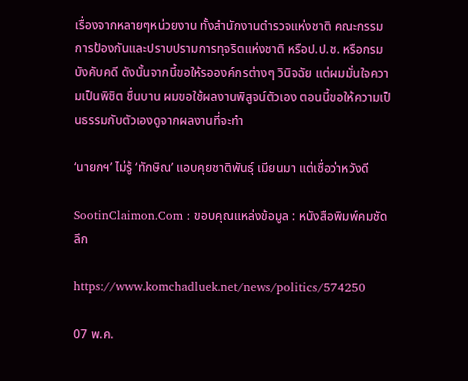เรื่องจากหลายๆหน่วยงาน ทั้งสำนักงานตำรวจแห่งชาติ คณะกรรมการป้องกันและปราบปรามการทุจริตแห่งชาติ หรือป.ป.ช. หรือกรมบังคับคดี ดังนั้นจากนี้ขอให้รอองค์กรต่างๆ วินิจฉัย แต่ผมมั่นใจความเป็นพิชิต ชื่นบาน ผมขอใช้ผลงานพิสูจน์ตัวเอง ตอนนี้ขอให้ความเป็นธรรมกับตัวเองดูจากผลงานที่จะทำ

‘นายกฯ’ ไม่รู้ ‘ทักษิณ’ แอบคุยชาติพันธุ์ เมียนมา แต่เชื่อว่าหวังดี

SootinClaimon.Com : ขอบคุณแหล่งข้อมูล : หนังสือพิมพ์คมชัดลึก

https://www.komchadluek.net/news/politics/574250

07 พ.ค.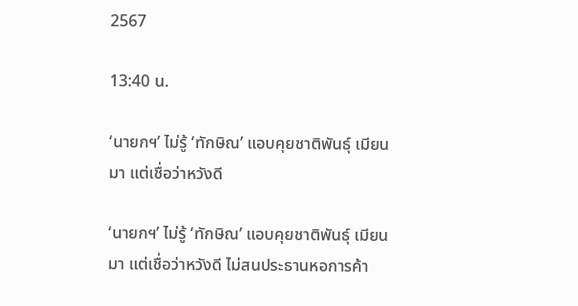2567

13:40 น.

‘นายกฯ’ ไม่รู้ ‘ทักษิณ’ แอบคุยชาติพันธุ์ เมียนมา แต่เชื่อว่าหวังดี

‘นายกฯ’ ไม่รู้ ‘ทักษิณ’ แอบคุยชาติพันธุ์ เมียนมา แต่เชื่อว่าหวังดี ไม่สนประธานหอการค้า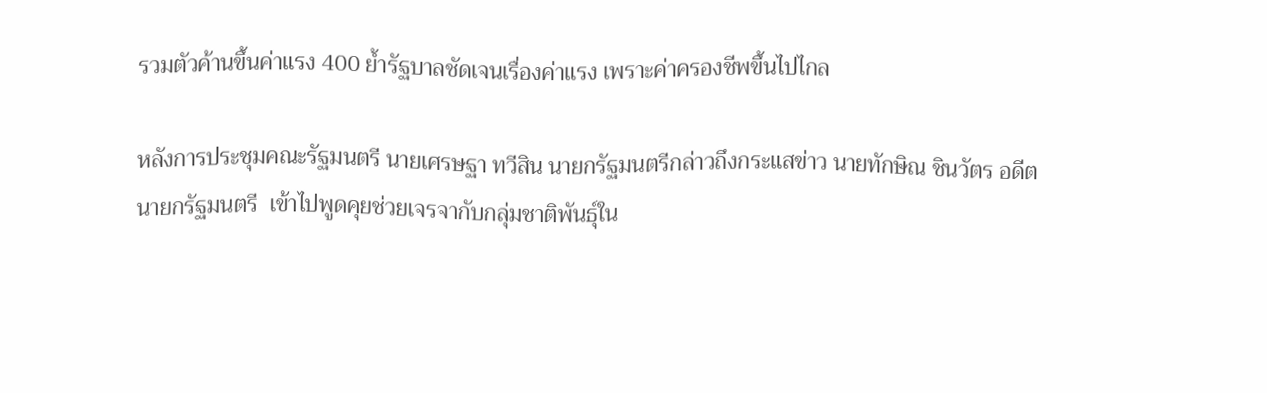รวมตัวค้านขึ้นค่าแรง 400 ย้ำรัฐบาลชัดเจนเรื่องค่าแรง เพราะค่าครองชีพขึ้นไปไกล

หลังการประชุมคณะรัฐมนตรี นายเศรษฐา ทวีสิน นายกรัฐมนตรีกล่าวถึงกระแสข่าว นายทักษิณ ชินวัตร อดีตนายกรัฐมนตรี  เข้าไปพูดคุยช่วยเจรจากับกลุ่มชาติพันธ์ุใน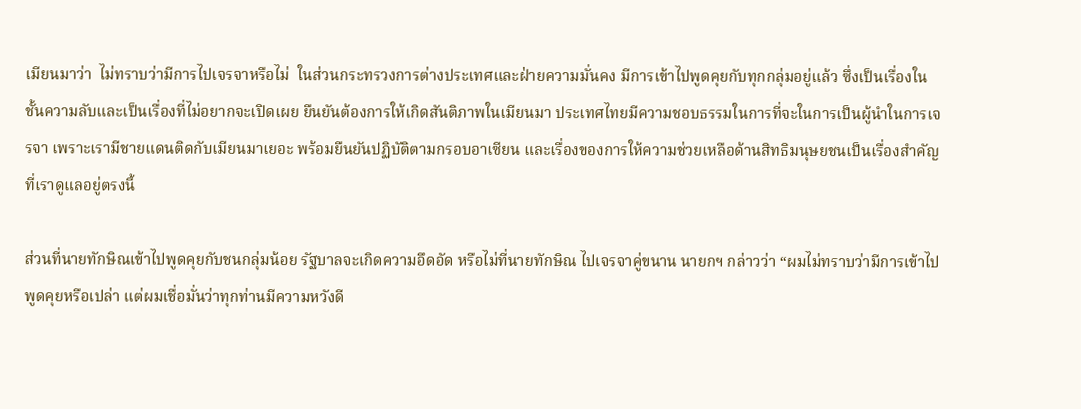เมียนมาว่า  ไม่ทราบว่ามีการไปเจรจาหรือไม่  ในส่วนกระทรวงการต่างประเทศและฝ่ายความมั่นคง มีการเข้าไปพูดคุยกับทุกกลุ่มอยู่แล้ว ซึ่งเป็นเรื่องในชั้นความลับและเป็นเรื่องที่ไม่อยากจะเปิดเผย ยืนยันต้องการให้เกิดสันติภาพในเมียนมา ประเทศไทยมีความชอบธรรมในการที่จะในการเป็นผู้นำในการเจรจา เพราะเรามีชายแดนติดกับเมียนมาเยอะ พร้อมยืนยันปฏิบัติตามกรอบอาเซียน และเรื่องของการให้ความช่วยเหลือด้านสิทธิมนุษยชนเป็นเรื่องสำคัญ ที่เราดูแลอยู่ตรงนี้

ส่วนที่นายทักษิณเข้าไปพูดคุยกับชนกลุ่มน้อย รัฐบาลจะเกิดความอึดอัด หรือไม่ที่นายทักษิณ ไปเจรจาคู่ขนาน นายกฯ กล่าวว่า “ผมไม่ทราบว่ามีการเข้าไปพูดคุยหรือเปล่า แต่ผมเชื่อมั่นว่าทุกท่านมีความหวังดี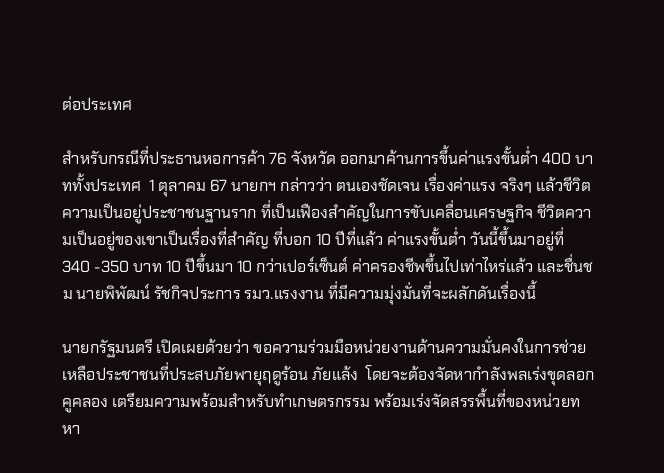ต่อประเทศ

สำหรับกรณีที่ประธานหอการค้า 76 จังหวัด ออกมาค้านการขึ้นค่าแรงขั้นต่ำ 400 บาททั้งประเทศ  1 ตุลาคม 67 นายกฯ กล่าวว่า ตนเองชัดเจน เรื่องค่าแรง จริงๆ แล้วชีวิต ความเป็นอยู่ประชาชนฐานราก ที่เป็นเฟืองสำคัญในการขับเคลื่อนเศรษฐกิจ ชีวิตความเป็นอยู่ของเขาเป็นเรื่องที่สำคัญ ที่บอก 10 ปีที่แล้ว ค่าแรงขั้นต่ำ วันนี้ขึ้นมาอยู่ที่ 340 -350 บาท 10 ปีขึ้นมา 10 กว่าเปอร์เซ็นต์ ค่าครองชีพขึ้นไปเท่าไหร่แล้ว และชื่นชม นายพิพัฒน์ รัชกิจประการ รมว.แรงงาน ที่มีความมุ่งมั่นที่จะผลักดันเรื่องนี้

นายกรัฐมนตรี เปิดเผยด้วยว่า ขอความร่วมมือหน่วยงานด้านความมั่นคงในการช่วยเหลือประชาชนที่ประสบภัยพายุฤดูร้อน ภัยแล้ง  โดยจะต้องจัดหากำลังพลเร่งขุดลอกคูคลอง เตรียมความพร้อมสำหรับทำเกษตรกรรม พร้อมเร่งจัดสรรพื้นที่ของหน่วยทหา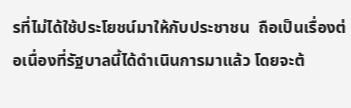รที่ไม่ได้ใช้ประโยชน์มาให้กับประชาชน  ถือเป็นเรื่องต่อเนื่องที่รัฐบาลนี้ได้ดำเนินการมาแล้ว โดยจะต้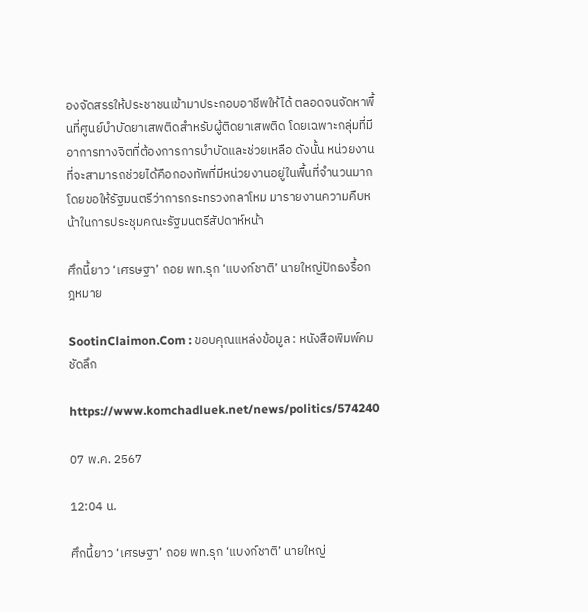องจัดสรรให้ประชาชนเข้ามาประกอบอาชีพให้ได้ ตลอดจนจัดหาพื้นที่ศูนย์บำบัดยาเสพติดสำหรับผู้ติดยาเสพติด โดยเฉพาะกลุ่มที่มีอาการทางจิตที่ต้องการการบำบัดและช่วยเหลือ ดังนั้น หน่วยงานที่จะสามารถช่วยได้คือกองทัพที่มีหน่วยงานอยู่ในพื้นที่จำนวนมาก  โดยขอให้รัฐมนตรีว่าการกระทรวงกลาโหม มารายงานความคืบหน้าในการประชุมคณะรัฐมนตรีสัปดาห์หน้า

ศึกนี้ยาว ‘เศรษฐา’ ถอย พท.รุก ‘แบงก์ชาติ’ นายใหญ่ปักธงรื้อกฎหมาย

SootinClaimon.Com : ขอบคุณแหล่งข้อมูล : หนังสือพิมพ์คมชัดลึก

https://www.komchadluek.net/news/politics/574240

07 พ.ค. 2567

12:04 น.

ศึกนี้ยาว ‘เศรษฐา’ ถอย พท.รุก ‘แบงก์ชาติ’ นายใหญ่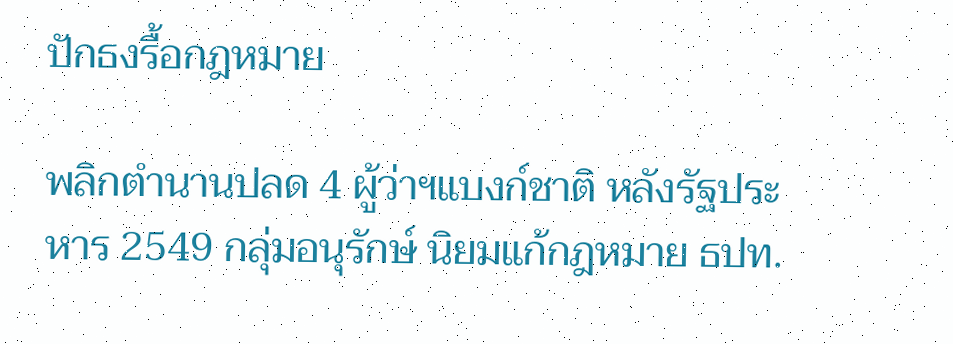ปักธงรื้อกฎหมาย

พลิกตำนานปลด 4 ผู้ว่าฯแบงก์ชาติ หลังรัฐประหาร 2549 กลุ่มอนุรักษ์ นิยมแก้กฎหมาย ธปท.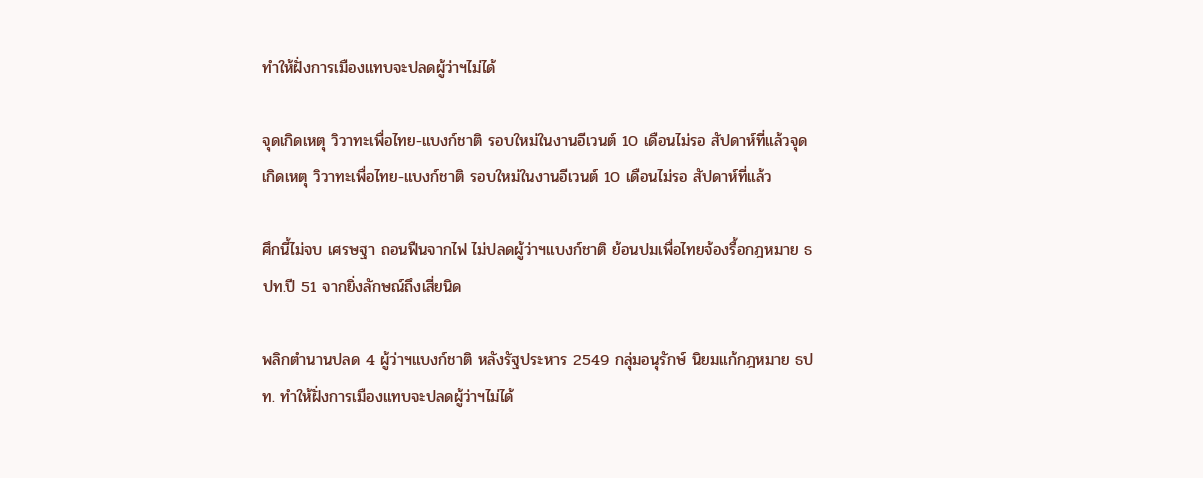ทำให้ฝั่งการเมืองแทบจะปลดผู้ว่าฯไม่ได้

จุดเกิดเหตุ วิวาทะเพื่อไทย-แบงก์ชาติ รอบใหม่ในงานอีเวนต์ 10 เดือนไม่รอ สัปดาห์ที่แล้วจุดเกิดเหตุ วิวาทะเพื่อไทย-แบงก์ชาติ รอบใหม่ในงานอีเวนต์ 10 เดือนไม่รอ สัปดาห์ที่แล้ว

ศึกนี้ไม่จบ เศรษฐา ถอนฟืนจากไฟ ไม่ปลดผู้ว่าฯแบงก์ชาติ ย้อนปมเพื่อไทยจ้องรื้อกฎหมาย ธปท.ปี 51 จากยิ่งลักษณ์ถึงเสี่ยนิด

พลิกตำนานปลด 4 ผู้ว่าฯแบงก์ชาติ หลังรัฐประหาร 2549 กลุ่มอนุรักษ์ นิยมแก้กฎหมาย ธปท. ทำให้ฝั่งการเมืองแทบจะปลดผู้ว่าฯไม่ได้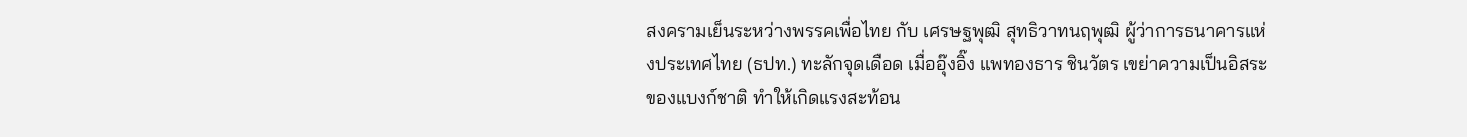สงครามเย็นระหว่างพรรคเพื่อไทย กับ เศรษฐพุฒิ สุทธิวาทนฤพุฒิ ผู้ว่าการธนาคารแห่งประเทศไทย (ธปท.) ทะลักจุดเดือด เมื่ออุ๊งอิ๊ง แพทองธาร ชินวัตร เขย่าความเป็นอิสระของแบงก์ชาติ ทำให้เกิดแรงสะท้อน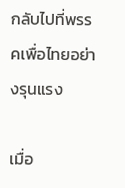กลับไปที่พรรคเพื่อไทยอย่างรุนแรง

เมื่อ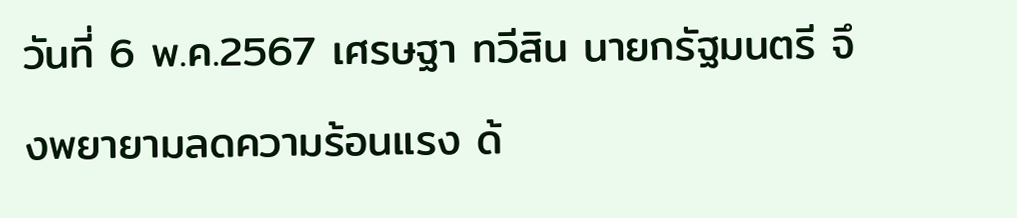วันที่ 6 พ.ค.2567 เศรษฐา ทวีสิน นายกรัฐมนตรี จึงพยายามลดความร้อนแรง ด้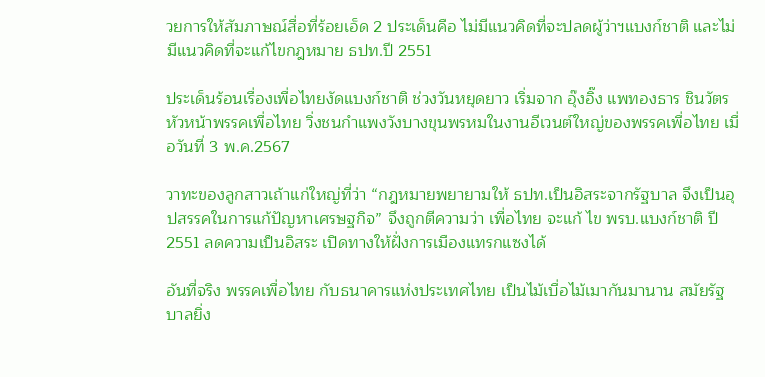วยการให้สัมภาษณ์สื่อที่ร้อยเอ็ด 2 ประเด็นคือ ไม่มีแนวคิดที่จะปลดผู้ว่าฯแบงก์ชาติ และไม่มีแนวคิดที่จะแก้ไขกฎหมาย ธปท.ปี 2551

ประเด็นร้อนเรื่องเพื่อไทยงัดแบงก์ชาติ ช่วงวันหยุดยาว เริ่มจาก อุ๊งอิ๊ง แพทองธาร ชินวัตร หัวหน้าพรรคเพื่อไทย วิ่งชนกำแพงวังบางขุนพรหมในงานอีเวนต์ใหญ่ของพรรคเพื่อไทย เมื่อวันที่ 3 พ.ค.2567

วาทะของลูกสาวเถ้าแก่ใหญ่ที่ว่า “กฎหมายพยายามให้ ธปท.เป็นอิสระจากรัฐบาล จึงเป็นอุปสรรคในการแก้ปัญหาเศรษฐกิจ” จึงถูกตีความว่า เพื่อไทย จะแก้ ไข พรบ.แบงก์ชาติ ปี 2551 ลดความเป็นอิสระ เปิดทางให้ฝั่งการเมืองแทรกแซงได้

อันที่จริง พรรคเพื่อไทย กับธนาคารแห่งประเทศไทย เป็นไม้เบื่อไม้เมากันมานาน สมัยรัฐบาลยิ่ง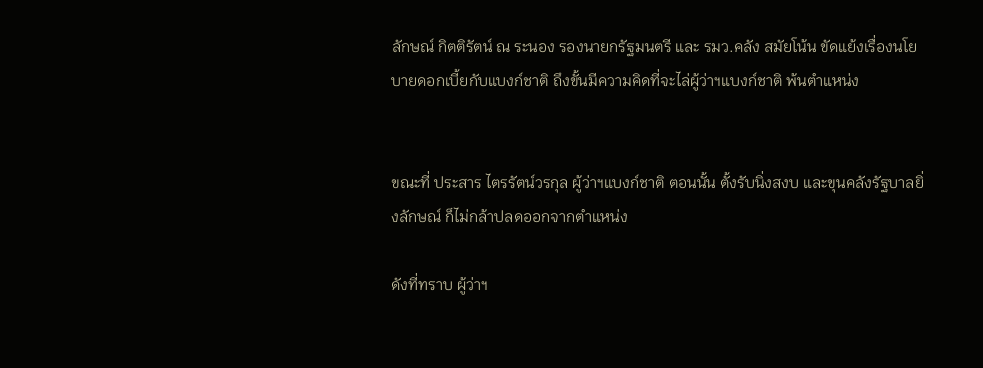ลักษณ์ กิตติรัตน์ ณ ระนอง รองนายกรัฐมนตรี และ รมว.คลัง สมัยโน้น ขัดแย้งเรื่องนโยบายดอกเบี้ยกับแบงก์ชาติ ถึงขั้นมีความคิดที่จะไล่ผู้ว่าฯแบงก์ชาติ พ้นตำแหน่ง


ขณะที่ ประสาร ไตรรัตน์วรกุล ผู้ว่าฯแบงก์ชาติ ตอนนั้น ตั้งรับนิ่งสงบ และขุนคลังรัฐบาลยิ่งลักษณ์ ก็ไม่กล้าปลดออกจากตำแหน่ง

ดังที่ทราบ ผู้ว่าฯ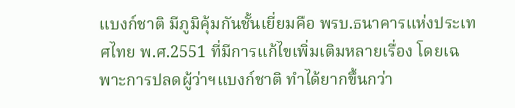แบงก์ชาติ มีภูมิคุ้มกันชั้นเยี่ยมคือ พรบ.ธนาคารแห่งประเทศไทย พ.ศ.2551 ที่มีการแก้ไขเพิ่มเติมหลายเรื่อง โดยเฉพาะการปลดผู้ว่าฯแบงก์ชาติ ทำได้ยากขึ้นกว่า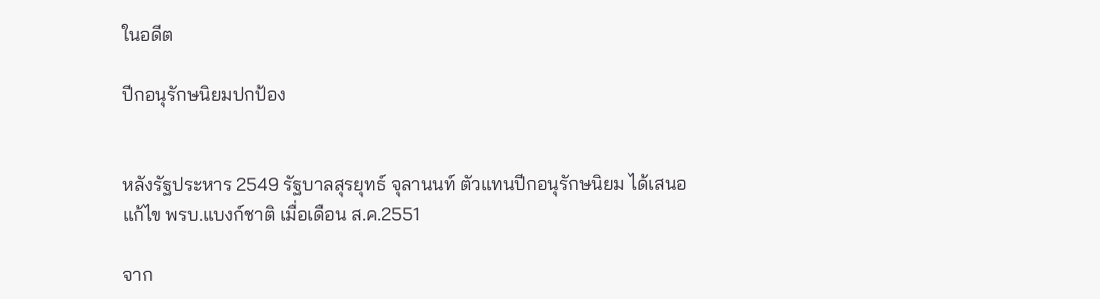ในอดีต

ปีกอนุรักษนิยมปกป้อง


หลังรัฐประหาร 2549 รัฐบาลสุรยุทธ์ จุลานนท์ ตัวแทนปีกอนุรักษนิยม ได้เสนอแก้ไข พรบ.แบงก์ชาติ เมื่อเดือน ส.ค.2551

จาก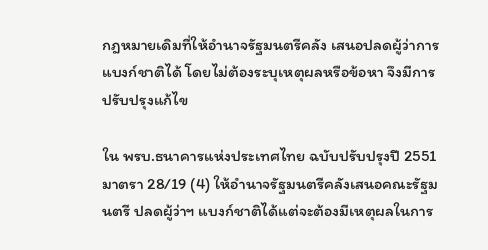กฎหมายเดิมที่ให้อำนาจรัฐมนตรีคลัง เสนอปลดผู้ว่าการแบงก์ชาติได้ โดยไม่ต้องระบุเหตุผลหรือข้อหา จึงมีการปรับปรุงแก้ไข

ใน พรบ.ธนาคารแห่งประเทศไทย ฉบับปรับปรุงปี 2551 มาตรา 28/19 (4) ให้อำนาจรัฐมนตรีคลังเสนอคณะรัฐมนตรี ปลดผู้ว่าฯ แบงก์ชาติได้แต่จะต้องมีเหตุผลในการ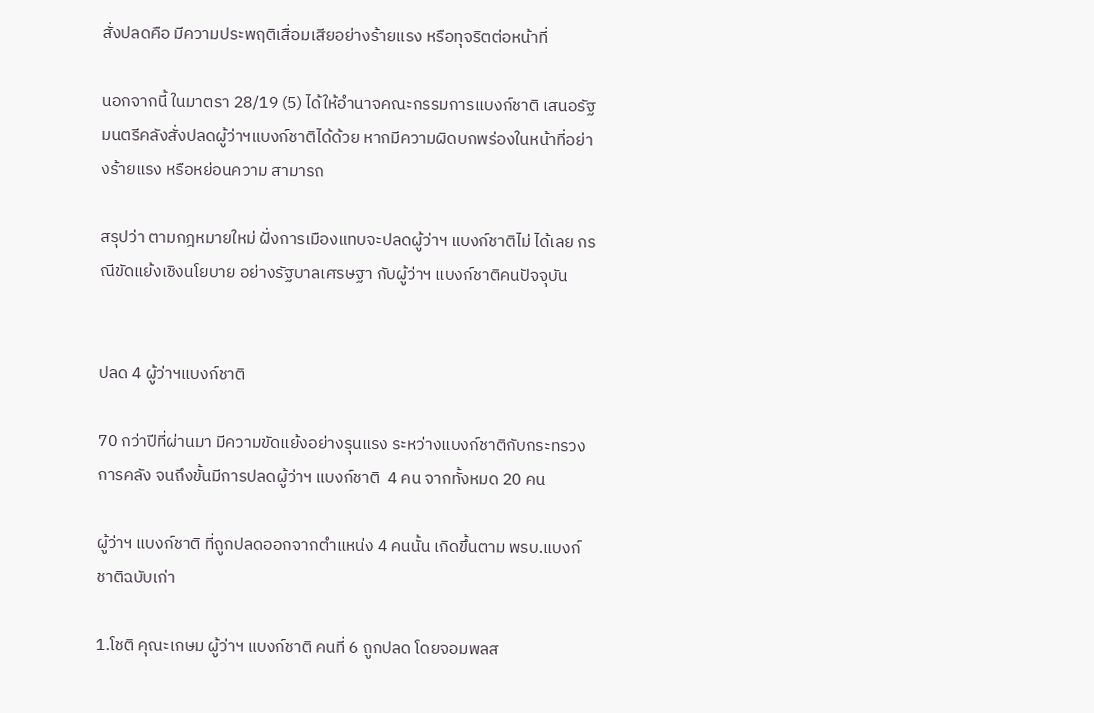สั่งปลดคือ มีความประพฤติเสื่อมเสียอย่างร้ายแรง หรือทุจริตต่อหน้าที่

นอกจากนี้ ในมาตรา 28/19 (5) ได้ให้อำนาจคณะกรรมการแบงก์ชาติ เสนอรัฐมนตรีคลังสั่งปลดผู้ว่าฯแบงก์ชาติได้ด้วย หากมีความผิดบกพร่องในหน้าที่อย่างร้ายแรง หรือหย่อนความ สามารถ

สรุปว่า ตามกฎหมายใหม่ ฝั่งการเมืองแทบจะปลดผู้ว่าฯ แบงก์ชาติไม่ ได้เลย กรณีขัดแย้งเชิงนโยบาย อย่างรัฐบาลเศรษฐา กับผู้ว่าฯ แบงก์ชาติคนปัจจุบัน


ปลด 4 ผู้ว่าฯแบงก์ชาติ

70 กว่าปีที่ผ่านมา มีความขัดแย้งอย่างรุนแรง ระหว่างแบงก์ชาติกับกระทรวงการคลัง จนถึงขั้นมีการปลดผู้ว่าฯ แบงก์ชาติ  4 คน จากทั้งหมด 20 คน

ผู้ว่าฯ แบงก์ชาติ ที่ถูกปลดออกจากตำแหน่ง 4 คนนั้น เกิดขึ้นตาม พรบ.แบงก์ชาติฉบับเก่า

1.โชติ คุณะเกษม ผู้ว่าฯ แบงก์ชาติ คนที่ 6 ถูกปลด โดยจอมพลส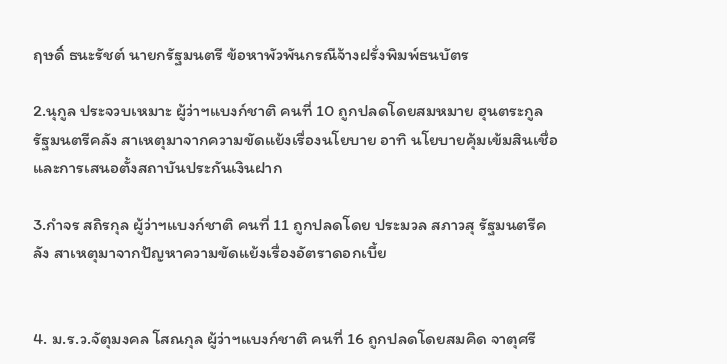ฤษดิ์ ธนะรัชต์ นายกรัฐมนตรี ข้อหาพัวพันกรณีจ้างฝรั่งพิมพ์ธนบัตร

2.นุกูล ประจวบเหมาะ ผู้ว่าฯแบงก์ชาติ คนที่ 10 ถูกปลดโดยสมหมาย ฮุนตระกูล รัฐมนตรีคลัง สาเหตุมาจากความขัดแย้งเรื่องนโยบาย อาทิ นโยบายคุ้มเข้มสินเชื่อ และการเสนอตั้งสถาบันประกันเงินฝาก

3.กำจร สถิรกุล ผู้ว่าฯแบงก์ชาติ คนที่ 11 ถูกปลดโดย ประมวล สภาวสุ รัฐมนตรีคลัง สาเหตุมาจากปัญหาความขัดแย้งเรื่องอัตราดอกเบี้ย


4. ม.ร.ว.จัตุมงคล โสณกุล ผู้ว่าฯแบงก์ชาติ คนที่ 16 ถูกปลดโดยสมคิด จาตุศรี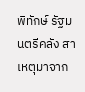พิทักษ์ รัฐมนตรีคลัง สาเหตุมาจาก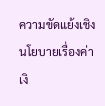ความขัดแย้งเชิงนโยบายเรื่องค่าเงิ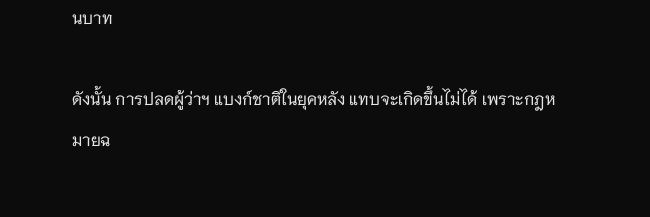นบาท

ดังนั้น การปลดผู้ว่าฯ แบงก์ชาติในยุคหลัง แทบจะเกิดขึ้นไม่ได้ เพราะกฎหมายฉ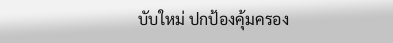บับใหม่ ปกป้องคุ้มครอง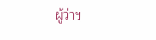ผู้ว่าฯ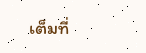เต็มที่